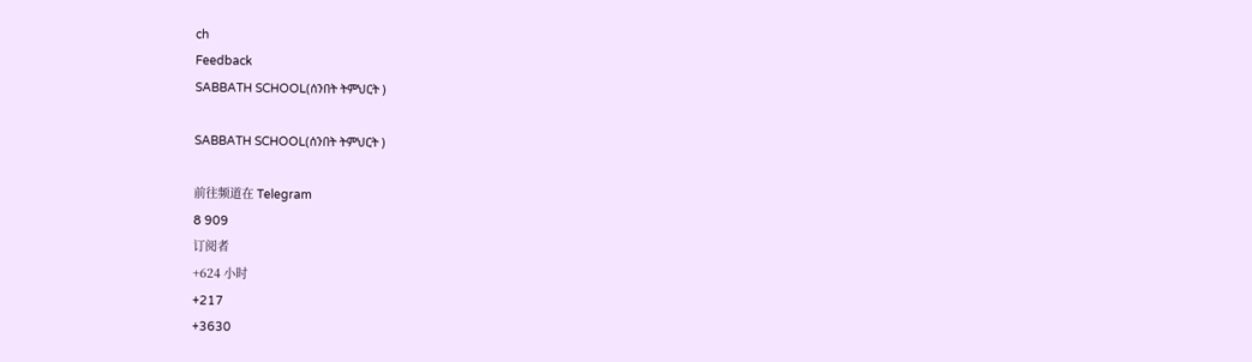ch
Feedback
SABBATH SCHOOL(ሰንበት ትምህርት )

SABBATH SCHOOL(ሰንበት ትምህርት )

前往频道在 Telegram
8 909
订阅者
+624 小时
+217
+3630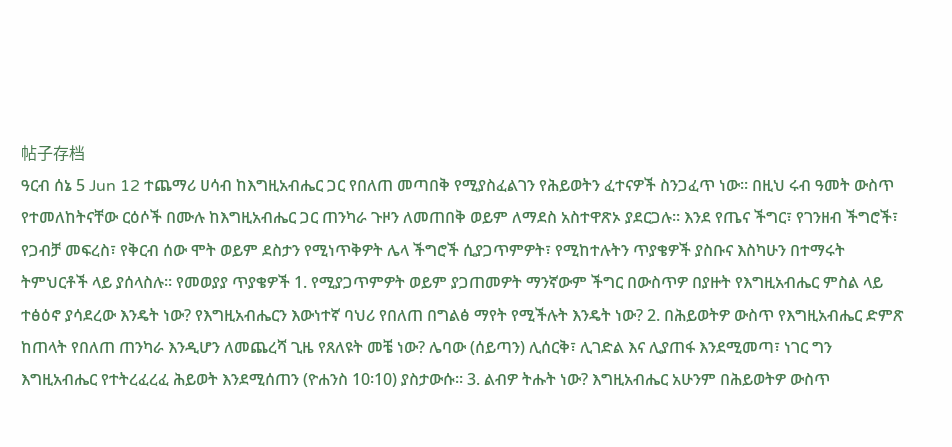帖子存档
ዓርብ ሰኔ 5 Jun 12 ተጨማሪ ሀሳብ ከእግዚአብሔር ጋር የበለጠ መጣበቅ የሚያስፈልገን የሕይወትን ፈተናዎች ስንጋፈጥ ነው። በዚህ ሩብ ዓመት ውስጥ የተመለከትናቸው ርዕሶች በሙሉ ከእግዚአብሔር ጋር ጠንካራ ጉዞን ለመጠበቅ ወይም ለማደስ አስተዋጽኦ ያደርጋሉ። እንደ የጤና ችግር፣ የገንዘብ ችግሮች፣ የጋብቻ መፍረስ፣ የቅርብ ሰው ሞት ወይም ደስታን የሚነጥቅዎት ሌላ ችግሮች ሲያጋጥምዎት፣ የሚከተሉትን ጥያቄዎች ያስቡና እስካሁን በተማሩት ትምህርቶች ላይ ያሰላስሉ። የመወያያ ጥያቄዎች 1. የሚያጋጥምዎት ወይም ያጋጠመዎት ማንኛውም ችግር በውስጥዎ በያዙት የእግዚአብሔር ምስል ላይ ተፅዕኖ ያሳደረው እንዴት ነው? የእግዚአብሔርን እውነተኛ ባህሪ የበለጠ በግልፅ ማየት የሚችሉት እንዴት ነው? 2. በሕይወትዎ ውስጥ የእግዚአብሔር ድምጽ ከጠላት የበለጠ ጠንካራ እንዲሆን ለመጨረሻ ጊዜ የጸለዩት መቼ ነው? ሌባው (ሰይጣን) ሊሰርቅ፣ ሊገድል እና ሊያጠፋ እንደሚመጣ፣ ነገር ግን እግዚአብሔር የተትረፈረፈ ሕይወት እንደሚሰጠን (ዮሐንስ 10፡10) ያስታውሱ። 3. ልብዎ ትሑት ነው? እግዚአብሔር አሁንም በሕይወትዎ ውስጥ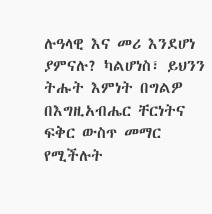ሉዓላዊ እና መሪ እንደሆነ ያምናሉ? ካልሆነስ፣ ይህንን ትሑት እምነት በግልዎ በእግዚአብሔር ቸርነትና ፍቅር ውስጥ መማር የሚችሉት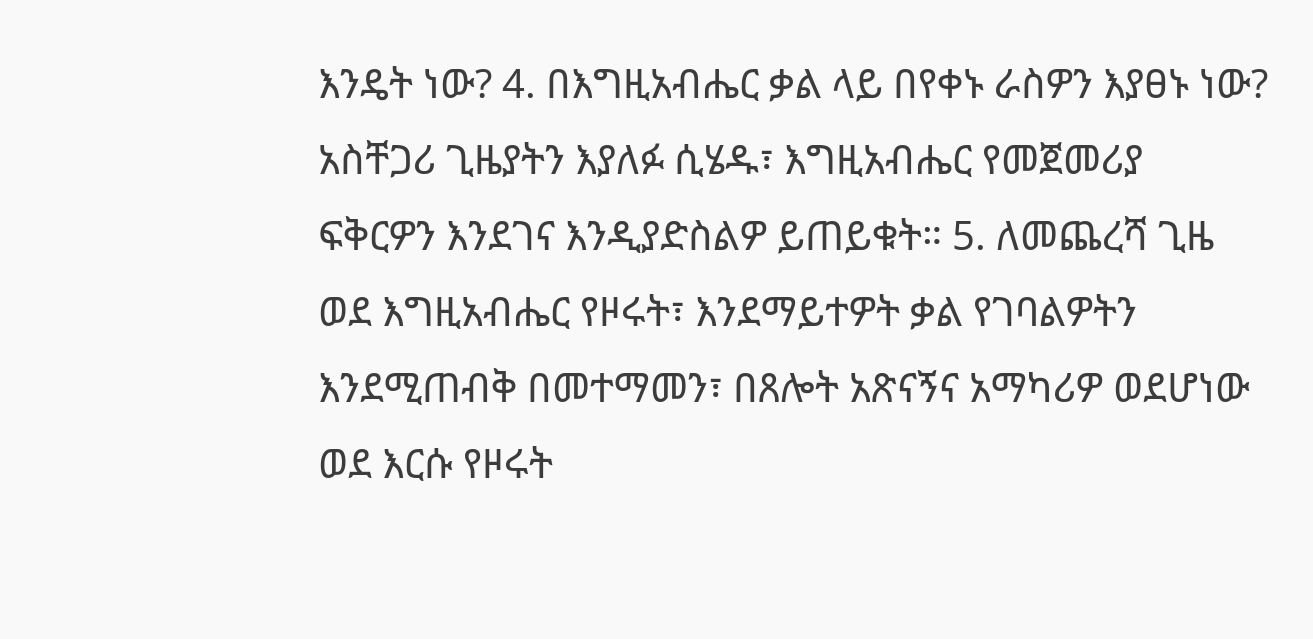እንዴት ነው? 4. በእግዚአብሔር ቃል ላይ በየቀኑ ራስዎን እያፀኑ ነው? አስቸጋሪ ጊዜያትን እያለፉ ሲሄዱ፣ እግዚአብሔር የመጀመሪያ ፍቅርዎን እንደገና እንዲያድስልዎ ይጠይቁት። 5. ለመጨረሻ ጊዜ ወደ እግዚአብሔር የዞሩት፣ እንደማይተዎት ቃል የገባልዎትን እንደሚጠብቅ በመተማመን፣ በጸሎት አጽናኝና አማካሪዎ ወደሆነው ወደ እርሱ የዞሩት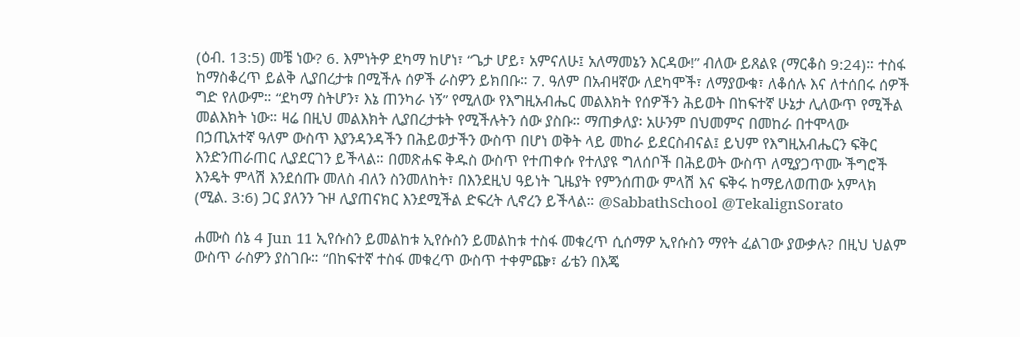(ዕብ. 13:5) መቼ ነው? 6. እምነትዎ ደካማ ከሆነ፣ “ጌታ ሆይ፣ አምናለሁ፤ አለማመኔን እርዳው!” ብለው ይጸልዩ (ማርቆስ 9:24)። ተስፋ ከማስቆረጥ ይልቅ ሊያበረታቱ በሚችሉ ሰዎች ራስዎን ይክበቡ። 7. ዓለም በአብዛኛው ለደካሞች፣ ለማያውቁ፣ ለቆሰሉ እና ለተሰበሩ ሰዎች ግድ የለውም። “ደካማ ስትሆን፣ እኔ ጠንካራ ነኝ” የሚለው የእግዚአብሔር መልእክት የሰዎችን ሕይወት በከፍተኛ ሁኔታ ሊለውጥ የሚችል መልእክት ነው። ዛሬ በዚህ መልእክት ሊያበረታቱት የሚችሉትን ሰው ያስቡ። ማጠቃለያ፡ አሁንም በህመምና በመከራ በተሞላው በኃጢአተኛ ዓለም ውስጥ እያንዳንዳችን በሕይወታችን ውስጥ በሆነ ወቅት ላይ መከራ ይደርስብናል፤ ይህም የእግዚአብሔርን ፍቅር እንድንጠራጠር ሊያደርገን ይችላል። በመጽሐፍ ቅዱስ ውስጥ የተጠቀሱ የተለያዩ ግለሰቦች በሕይወት ውስጥ ለሚያጋጥሙ ችግሮች እንዴት ምላሽ እንደሰጡ መለስ ብለን ስንመለከት፣ በእንደዚህ ዓይነት ጊዜያት የምንሰጠው ምላሽ እና ፍቅሩ ከማይለወጠው አምላክ (ሚል. 3:6) ጋር ያለንን ጉዞ ሊያጠናክር እንደሚችል ድፍረት ሊኖረን ይችላል። @SabbathSchool @TekalignSorato

ሐሙስ ሰኔ 4 Jun 11 ኢየሱስን ይመልከቱ ኢየሱስን ይመልከቱ ተስፋ መቁረጥ ሲሰማዎ ኢየሱስን ማየት ፈልገው ያውቃሉ? በዚህ ህልም ውስጥ ራስዎን ያስገቡ። “በከፍተኛ ተስፋ መቁረጥ ውስጥ ተቀምጬ፣ ፊቴን በእጄ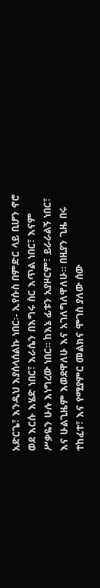አድርጌ፣ እንዲህ እያሰላሰልኩ ነበር፡- ኢየሱስ በምድር ላይ ቢሆን ኖሮ ወደ እርሱ እሄድ ነበር፣ እራሴን በእግሩ ስር እጥል ነበር፣ እናም ሥቃዬን ሁሉ እነግረው ነበር። ከእኔ ፊቱን አያዞርም፣ ይራራልኝ ነበር፣ እና ሁልጊዜም እወደዋለሁ እና አገለግለዋለሁ። በዚያን ጊዜ በሩ ተከፈተ፣ እና የሚያምር መልክና ሞገስ ያለው ሰው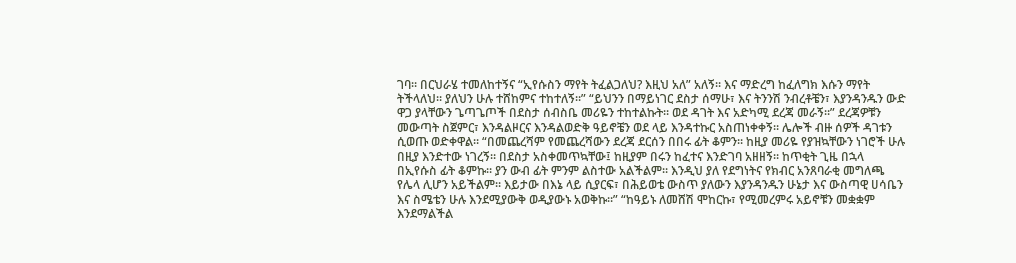ገባ። በርህራሄ ተመለከተኝና “ኢየሱስን ማየት ትፈልጋለህ? እዚህ አለ” አለኝ። እና ማድረግ ከፈለግክ እሱን ማየት ትችላለህ። ያለህን ሁሉ ተሸከምና ተከተለኝ።” “ይህንን በማይነገር ደስታ ሰማሁ፣ እና ትንንሽ ንብረቶቼን፣ እያንዳንዱን ውድ ዋጋ ያላቸውን ጌጣጌጦች በደስታ ሰብስቤ መሪዬን ተከተልኩት። ወደ ዳገት እና አድካሚ ደረጃ መራኝ።” ደረጃዎቹን መውጣት ስጀምር፣ እንዳልዞርና እንዳልወድቅ ዓይኖቼን ወደ ላይ እንዳተኩር አስጠነቀቀኝ። ሌሎች ብዙ ሰዎች ዳገቱን ሲወጡ ወድቀዋል። “በመጨረሻም የመጨረሻውን ደረጃ ደርሰን በበሩ ፊት ቆምን። ከዚያ መሪዬ የያዝኳቸውን ነገሮች ሁሉ በዚያ እንድተው ነገረኝ። በደስታ አስቀመጥኳቸው፤ ከዚያም በሩን ከፈተና እንድገባ አዘዘኝ። ከጥቂት ጊዜ በኋላ በኢየሱስ ፊት ቆምኩ። ያን ውብ ፊት ምንም ልስተው አልችልም። እንዲህ ያለ የደግነትና የክብር አንጸባራቂ መግለጫ የሌላ ሊሆን አይችልም። እይታው በእኔ ላይ ሲያርፍ፣ በሕይወቴ ውስጥ ያለውን እያንዳንዱን ሁኔታ እና ውስጣዊ ሀሳቤን እና ስሜቴን ሁሉ እንደሚያውቅ ወዲያውኑ አወቅኩ።” “ከዓይኑ ለመሸሽ ሞከርኩ፣ የሚመረምሩ አይኖቹን መቋቋም እንደማልችል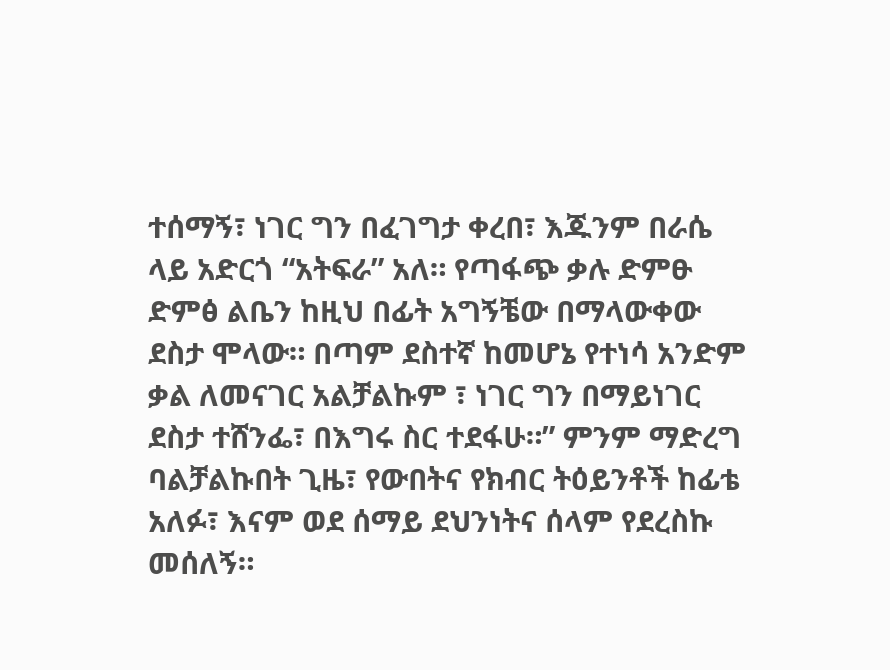ተሰማኝ፣ ነገር ግን በፈገግታ ቀረበ፣ እጁንም በራሴ ላይ አድርጎ “አትፍራ” አለ። የጣፋጭ ቃሉ ድምፁ ድምፅ ልቤን ከዚህ በፊት አግኝቼው በማላውቀው ደስታ ሞላው። በጣም ደስተኛ ከመሆኔ የተነሳ አንድም ቃል ለመናገር አልቻልኩም ፣ ነገር ግን በማይነገር ደስታ ተሸንፌ፣ በእግሩ ስር ተደፋሁ።” ምንም ማድረግ ባልቻልኩበት ጊዜ፣ የውበትና የክብር ትዕይንቶች ከፊቴ አለፉ፣ እናም ወደ ሰማይ ደህንነትና ሰላም የደረስኩ መሰለኝ።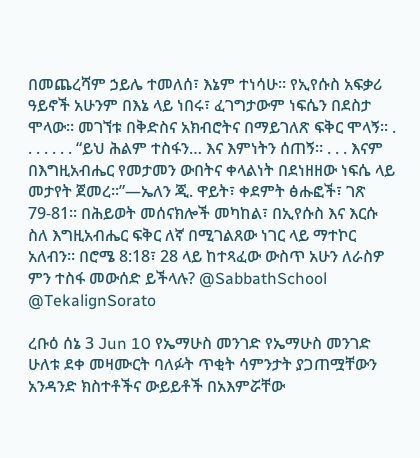በመጨረሻም ኃይሌ ተመለሰ፣ እኔም ተነሳሁ። የኢየሱስ አፍቃሪ ዓይኖች አሁንም በእኔ ላይ ነበሩ፣ ፈገግታውም ነፍሴን በደስታ ሞላው። መገኘቱ በቅድስና አክብሮትና በማይገለጽ ፍቅር ሞላኝ። . . . . . . . “ይህ ሕልም ተስፋን… እና እምነትን ሰጠኝ። . . . እናም በእግዚአብሔር የመታመን ውበትና ቀላልነት በደነዘዘው ነፍሴ ላይ መታየት ጀመረ።”—ኤለን ጂ. ዋይት፣ ቀደምት ፅሑፎች፣ ገጽ 79-81። በሕይወት መሰናክሎች መካከል፣ በኢየሱስ እና እርሱ ስለ እግዚአብሔር ፍቅር ለኛ በሚገልጸው ነገር ላይ ማተኮር አለብን። በሮሜ 8:18፣ 28 ላይ ከተጻፈው ውስጥ አሁን ለራስዎ ምን ተስፋ መውሰድ ይችላሉ? @SabbathSchool @TekalignSorato

ረቡዕ ሰኔ 3 Jun 10 የኤማሁስ መንገድ የኤማሁስ መንገድ ሁለቱ ደቀ መዛሙርት ባለፉት ጥቂት ሳምንታት ያጋጠሟቸውን አንዳንድ ክስተቶችና ውይይቶች በአእምሯቸው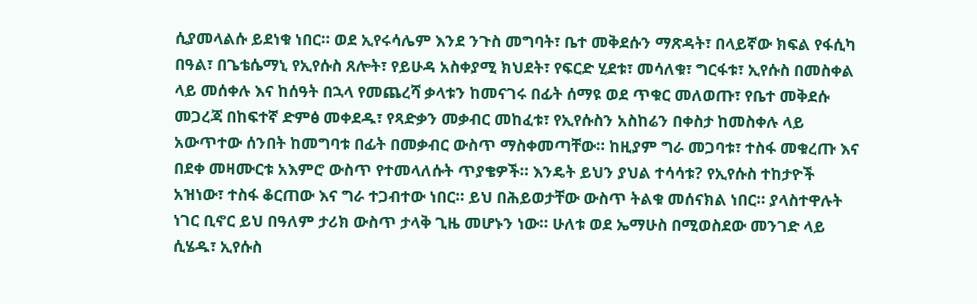ሲያመላልሱ ይደነቁ ነበር። ወደ ኢየሩሳሌም እንደ ንጉስ መግባት፣ ቤተ መቅደሱን ማጽዳት፣ በላይኛው ክፍል የፋሲካ በዓል፣ በጌቴሴማኒ የኢየሱስ ጸሎት፣ የይሁዳ አስቀያሚ ክህደት፣ የፍርድ ሂደቱ፣ መሳለቁ፣ ግርፋቱ፣ ኢየሱስ በመስቀል ላይ መሰቀሉ እና ከሰዓት በኋላ የመጨረሻ ቃላቱን ከመናገሩ በፊት ሰማዩ ወደ ጥቁር መለወጡ፣ የቤተ መቅደሱ መጋረጃ በከፍተኛ ድምፅ መቀደዱ፣ የጻድቃን መቃብር መከፈቱ፣ የኢየሱስን አስከሬን በቀስታ ከመስቀሉ ላይ አውጥተው ሰንበት ከመግባቱ በፊት በመቃብር ውስጥ ማስቀመጣቸው። ከዚያም ግራ መጋባቱ፣ ተስፋ መቁረጡ እና በደቀ መዛሙርቱ አእምሮ ውስጥ የተመላለሱት ጥያቄዎች። እንዴት ይህን ያህል ተሳሳቱ? የኢየሱስ ተከታዮች አዝነው፣ ተስፋ ቆርጠው እና ግራ ተጋብተው ነበር። ይህ በሕይወታቸው ውስጥ ትልቁ መሰናክል ነበር። ያላስተዋሉት ነገር ቢኖር ይህ በዓለም ታሪክ ውስጥ ታላቅ ጊዜ መሆኑን ነው። ሁለቱ ወደ ኤማሁስ በሚወስደው መንገድ ላይ ሲሄዱ፣ ኢየሱስ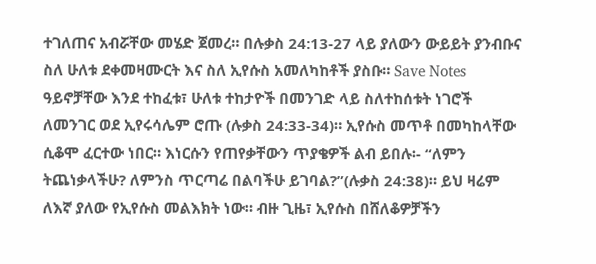ተገለጠና አብሯቸው መሄድ ጀመረ። በሉቃስ 24:13-27 ላይ ያለውን ውይይት ያንብቡና ስለ ሁለቱ ደቀመዛሙርት እና ስለ ኢየሱስ አመለካከቶች ያስቡ። Save Notes ዓይኖቻቸው እንደ ተከፈቱ፣ ሁለቱ ተከታዮች በመንገድ ላይ ስለተከሰቱት ነገሮች ለመንገር ወደ ኢየሩሳሌም ሮጡ (ሉቃስ 24:33-34)። ኢየሱስ መጥቶ በመካከላቸው ሲቆሞ ፈርተው ነበር። እነርሱን የጠየቃቸውን ጥያቄዎች ልብ ይበሉ፡- “ለምን ትጨነቃላችሁ? ለምንስ ጥርጣሬ በልባችሁ ይገባል?”(ሉቃስ 24:38)። ይህ ዛሬም ለእኛ ያለው የኢየሱስ መልእክት ነው። ብዙ ጊዜ፣ ኢየሱስ በሸለቆዎቻችን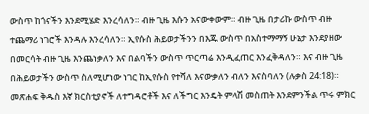ውስጥ ከጎናችን እንደሚሄድ እንረሳለን። ብዙ ጊዜ እሱን አናውቀውም። ብዙ ጊዜ በታሪኩ ውስጥ ብዙ ተጨማሪ ነገሮች እንዳሉ እንረሳለን። ኢየሱስ ሕይወታችንን በእጁ ውስጥ በአስተማማኝ ሁኔታ እንደያዘው በመርሳት ብዙ ጊዜ እንጨነቃለን እና በልባችን ውስጥ ጥርጣሬ እንዲፈጠር እንፈቅዳለን። እና ብዙ ጊዜ በሕይወታችን ውስጥ ስለሚሆነው ነገር ከኢየሱስ የተሻለ እናውቃለን ብለን እናስባለን (ሉቃስ 24:18)። መጽሐፍ ቅዱስ እኛ ክርስቲያኖች ለተግዳሮቶች እና ለችግር እንዴት ምላሽ መስጠት እንደምንችል ጥሩ ምክር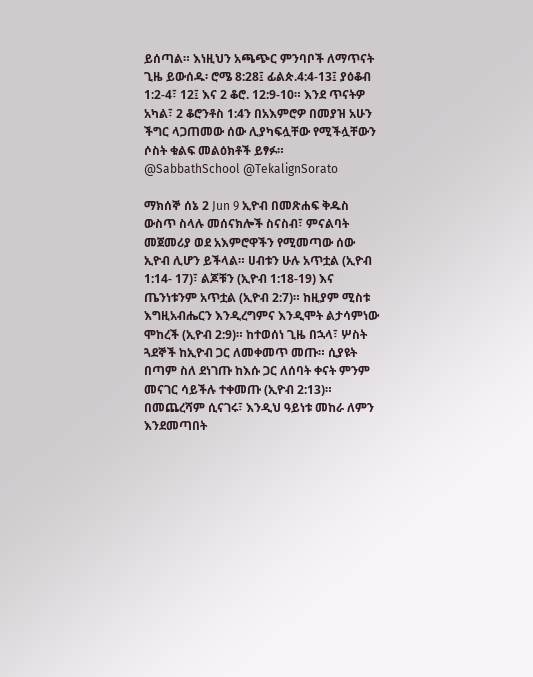ይሰጣል። እነዚህን አጫጭር ምንባቦች ለማጥናት ጊዜ ይውሰዱ፡ ሮሜ 8:28፤ ፊልጵ.4:4-13፤ ያዕቆብ 1:2-4፣ 12፤ እና 2 ቆሮ. 12:9-10። እንደ ጥናትዎ አካል፣ 2 ቆሮንቶስ 1:4ን በአእምሮዎ በመያዝ አሁን ችግር ላጋጠመው ሰው ሊያካፍሏቸው የሚችሏቸውን ሶስት ቁልፍ መልዕክቶች ይፃፉ። @SabbathSchool @TekalignSorato

ማክሰኞ ሰኔ 2 Jun 9 ኢዮብ በመጽሐፍ ቅዱስ ውስጥ ስላሉ መሰናክሎች ስናስብ፣ ምናልባት መጀመሪያ ወደ አእምሮዋችን የሚመጣው ሰው ኢዮብ ሊሆን ይችላል። ሀብቱን ሁሉ አጥቷል (ኢዮብ 1:14- 17)፣ ልጆቹን (ኢዮብ 1:18-19) እና ጤንነቱንም አጥቷል (ኢዮብ 2:7)። ከዚያም ሚስቱ እግዚአብሔርን እንዲረግምና እንዲሞት ልታሳምነው ሞከረች (ኢዮብ 2:9)። ከተወሰነ ጊዜ በኋላ፣ ሦስት ጓደኞች ከኢዮብ ጋር ለመቀመጥ መጡ። ሲያዩት በጣም ስለ ደነገጡ ከእሱ ጋር ለሰባት ቀናት ምንም መናገር ሳይችሉ ተቀመጡ (ኢዮብ 2:13)። በመጨረሻም ሲናገሩ፣ እንዲህ ዓይነቱ መከራ ለምን እንደመጣበት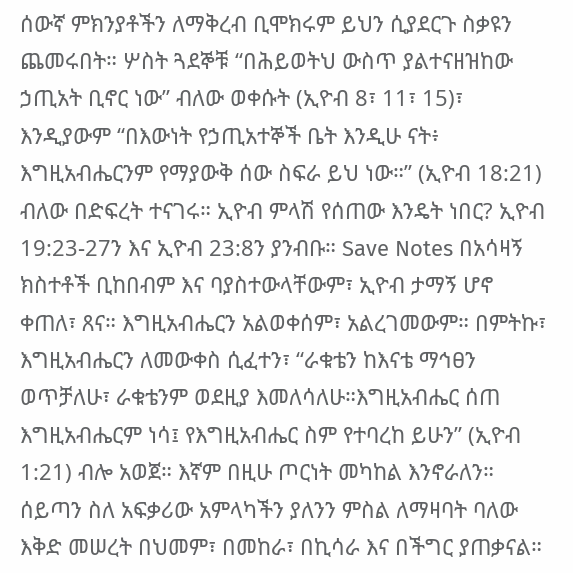ሰውኛ ምክንያቶችን ለማቅረብ ቢሞክሩም ይህን ሲያደርጉ ስቃዩን ጨመሩበት። ሦስት ጓደኞቹ “በሕይወትህ ውስጥ ያልተናዘዝከው ኃጢአት ቢኖር ነው” ብለው ወቀሱት (ኢዮብ 8፣ 11፣ 15)፣ እንዲያውም “በእውነት የኃጢአተኞች ቤት እንዲሁ ናት፥ እግዚአብሔርንም የማያውቅ ሰው ስፍራ ይህ ነው።” (ኢዮብ 18:21) ብለው በድፍረት ተናገሩ። ኢዮብ ምላሽ የሰጠው እንዴት ነበር? ኢዮብ 19:23-27ን እና ኢዮብ 23:8ን ያንብቡ። Save Notes በአሳዛኝ ክስተቶች ቢከበብም እና ባያስተውላቸውም፣ ኢዮብ ታማኝ ሆኖ ቀጠለ፣ ጸና። እግዚአብሔርን አልወቀሰም፣ አልረገመውም። በምትኩ፣ እግዚአብሔርን ለመውቀስ ሲፈተን፣ “ራቁቴን ከእናቴ ማኅፀን ወጥቻለሁ፣ ራቁቴንም ወደዚያ እመለሳለሁ።እግዚአብሔር ሰጠ እግዚአብሔርም ነሳ፤ የእግዚአብሔር ስም የተባረከ ይሁን” (ኢዮብ 1:21) ብሎ አወጀ። እኛም በዚሁ ጦርነት መካከል እንኖራለን። ሰይጣን ስለ አፍቃሪው አምላካችን ያለንን ምስል ለማዛባት ባለው እቅድ መሠረት በህመም፣ በመከራ፣ በኪሳራ እና በችግር ያጠቃናል።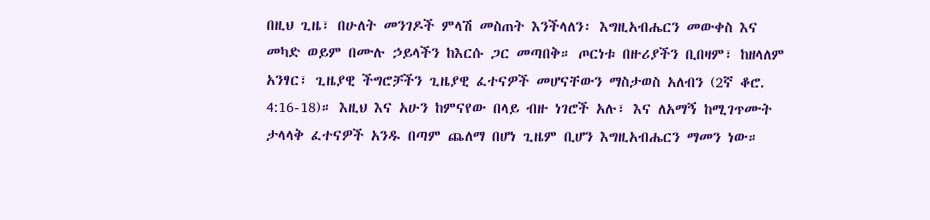በዚህ ጊዜ፣ በሁለት መንገዶች ምላሽ መስጠት እንችላለን፡ እግዚአብሔርን መውቀስ እና መካድ ወይም በሙሉ ኃይላችን ከእርሱ ጋር መጣበቅ። ጦርነቱ በዙሪያችን ቢበዛም፣ ከዘላለም አንፃር፣ ጊዜያዊ ችግሮቻችን ጊዜያዊ ፈተናዎች መሆናቸውን ማስታወስ አለብን (2ኛ ቆሮ. 4:16-18)። እዚህ እና አሁን ከምናየው በላይ ብዙ ነገሮች አሉ፣ እና ለአማኝ ከሚገጥሙት ታላላቅ ፈተናዎች አንዱ በጣም ጨለማ በሆነ ጊዜም ቢሆን እግዚአብሔርን ማመን ነው።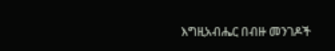እግዚአብሔር በብዙ መንገዶች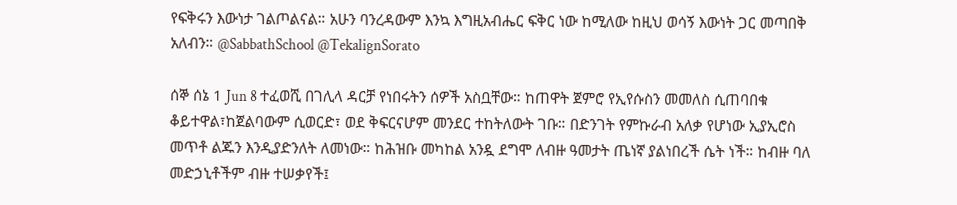የፍቅሩን እውነታ ገልጦልናል። አሁን ባንረዳውም እንኳ እግዚአብሔር ፍቅር ነው ከሚለው ከዚህ ወሳኝ እውነት ጋር መጣበቅ አለብን። @SabbathSchool @TekalignSorato

ሰኞ ሰኔ 1 Jun 8 ተፈወሺ በገሊላ ዳርቻ የነበሩትን ሰዎች አስቧቸው። ከጠዋት ጀምሮ የኢየሱስን መመለስ ሲጠባበቁ ቆይተዋል፣ከጀልባውም ሲወርድ፣ ወደ ቅፍርናሆም መንደር ተከትለውት ገቡ። በድንገት የምኩራብ አለቃ የሆነው ኢያኢሮስ መጥቶ ልጁን እንዲያድንለት ለመነው። ከሕዝቡ መካከል አንዷ ደግሞ ለብዙ ዓመታት ጤነኛ ያልነበረች ሴት ነች። ከብዙ ባለ መድኃኒቶችም ብዙ ተሠቃየች፤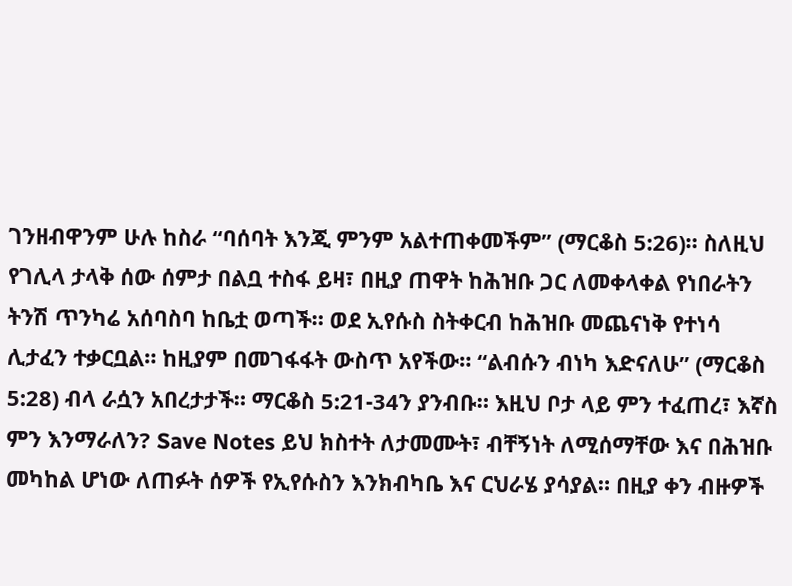ገንዘብዋንም ሁሉ ከስራ “ባሰባት እንጂ ምንም አልተጠቀመችም” (ማርቆስ 5:26)። ስለዚህ የገሊላ ታላቅ ሰው ሰምታ በልቧ ተስፋ ይዛ፣ በዚያ ጠዋት ከሕዝቡ ጋር ለመቀላቀል የነበራትን ትንሽ ጥንካሬ አሰባስባ ከቤቷ ወጣች። ወደ ኢየሱስ ስትቀርብ ከሕዝቡ መጨናነቅ የተነሳ ሊታፈን ተቃርቧል። ከዚያም በመገፋፋት ውስጥ አየችው። “ልብሱን ብነካ እድናለሁ” (ማርቆስ 5:28) ብላ ራሷን አበረታታች። ማርቆስ 5:21-34ን ያንብቡ። እዚህ ቦታ ላይ ምን ተፈጠረ፣ እኛስ ምን እንማራለን? Save Notes ይህ ክስተት ለታመሙት፣ ብቸኝነት ለሚሰማቸው እና በሕዝቡ መካከል ሆነው ለጠፉት ሰዎች የኢየሱስን እንክብካቤ እና ርህራሄ ያሳያል። በዚያ ቀን ብዙዎች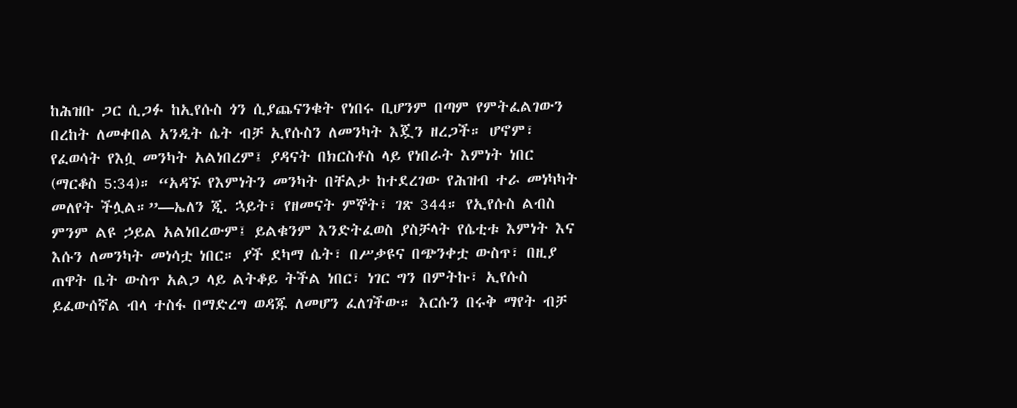ከሕዝቡ ጋር ሲጋፉ ከኢየሱስ ጎን ሲያጨናንቁት የነበሩ ቢሆንም በጣም የምትፈልገውን በረከት ለመቀበል አንዲት ሴት ብቻ ኢየሱስን ለመንካት እጇን ዘረጋች። ሆኖም፣ የፈወሳት የእሷ መንካት አልነበረም፤ ያዳናት በክርስቶስ ላይ የነበራት እምነት ነበር (ማርቆስ 5:34)። “አዳኙ የእምነትን መንካት በቸልታ ከተደረገው የሕዝብ ተራ መነካካት መለየት ችሏል።”—ኤለን ጂ. ኋይት፣ የዘመናት ምኞት፣ ገጽ 344። የኢየሱስ ልብስ ምንም ልዩ ኃይል አልነበረውም፤ ይልቁንም እንድትፈወስ ያስቻላት የሴቲቱ እምነት እና እሱን ለመንካት መነሳቷ ነበር። ያች ደካማ ሴት፣ በሥቃዩና በጭንቀቷ ውስጥ፣ በዚያ ጠዋት ቤት ውስጥ አልጋ ላይ ልትቆይ ትችል ነበር፣ ነገር ግን በምትኩ፣ ኢየሱስ ይፈውሰኛል ብላ ተስፋ በማድረግ ወዳጁ ለመሆን ፈለገችው። እርሱን በሩቅ ማየት ብቻ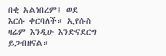በቂ አልነበረም፤ ወደ እርሱ ቀርባለች። ኢየሱስ ዛሬም እንዲሁ እንድናደርግ ይጋብዘናል።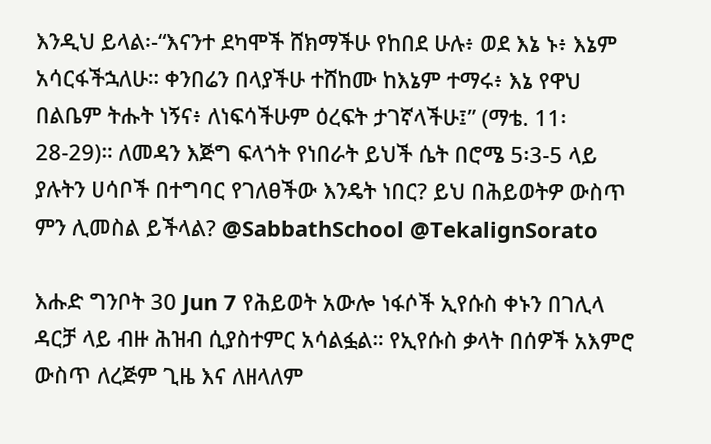እንዲህ ይላል፡-“እናንተ ደካሞች ሸክማችሁ የከበደ ሁሉ፥ ወደ እኔ ኑ፥ እኔም አሳርፋችኋለሁ። ቀንበሬን በላያችሁ ተሸከሙ ከእኔም ተማሩ፥ እኔ የዋህ በልቤም ትሑት ነኝና፥ ለነፍሳችሁም ዕረፍት ታገኛላችሁ፤” (ማቴ. 11፡28-29)። ለመዳን እጅግ ፍላጎት የነበራት ይህች ሴት በሮሜ 5፡3-5 ላይ ያሉትን ሀሳቦች በተግባር የገለፀችው እንዴት ነበር? ይህ በሕይወትዎ ውስጥ ምን ሊመስል ይችላል? @SabbathSchool @TekalignSorato

እሑድ ግንቦት 30 Jun 7 የሕይወት አውሎ ነፋሶች ኢየሱስ ቀኑን በገሊላ ዳርቻ ላይ ብዙ ሕዝብ ሲያስተምር አሳልፏል። የኢየሱስ ቃላት በሰዎች አእምሮ ውስጥ ለረጅም ጊዜ እና ለዘላለም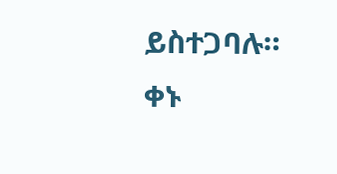ይስተጋባሉ። ቀኑ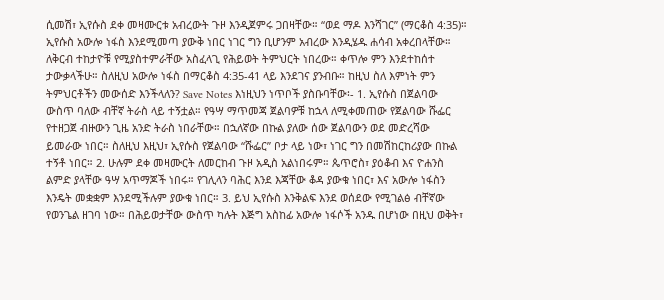ሲመሽ፣ ኢየሱስ ደቀ መዛሙርቱ አብረውት ጉዞ እንዲጀምሩ ጋበዛቸው። “ወደ ማዶ እንሻገር” (ማርቆስ 4:35)። ኢየሱስ አውሎ ነፋስ እንደሚመጣ ያውቅ ነበር ነገር ግን ቢሆንም አብረው እንዲሄዱ ሐሳብ አቀረበላቸው። ለቅርብ ተከታዮቹ የሚያስተምራቸው አስፈላጊ የሕይወት ትምህርት ነበረው። ቀጥሎ ምን እንደተከሰተ ታውቃላችሁ። ስለዚህ አውሎ ነፋስ በማርቆስ 4:35-41 ላይ እንደገና ያንብቡ። ከዚህ ስለ እምነት ምን ትምህርቶችን መውሰድ እንችላለን? Save Notes እነዚህን ነጥቦች ያስቡባቸው፡- 1. ኢየሱስ በጀልባው ውስጥ ባለው ብቸኛ ትራስ ላይ ተኝቷል። የዓሣ ማጥመጃ ጀልባዎቹ ከኋላ ለሚቀመጠው የጀልባው ሹፌር የተዘጋጀ ብዙውን ጊዜ አንድ ትራስ ነበራቸው። በኋለኛው በኩል ያለው ሰው ጀልባውን ወደ መድረሻው ይመራው ነበር። ስለዚህ እዚህ፣ ኢየሱስ የጀልባው “ሹፌር” ቦታ ላይ ነው፣ ነገር ግን በመሽከርከሪያው በኩል ተኝቶ ነበር። 2. ሁሉም ደቀ መዛሙርት ለመርከብ ጉዞ አዲስ አልነበሩም። ጴጥሮስ፣ ያዕቆብ እና ዮሐንስ ልምድ ያላቸው ዓሣ አጥማጆች ነበሩ። የገሊላን ባሕር እንደ እጃቸው ቆዳ ያውቁ ነበር፣ እና አውሎ ነፋስን እንዴት መቋቋም እንደሚችሉም ያውቁ ነበር። 3. ይህ ኢየሱስ እንቅልፍ እንደ ወሰደው የሚገልፅ ብቸኛው የወንጌል ዘገባ ነው። በሕይወታቸው ውስጥ ካሉት እጅግ አስከፊ አውሎ ነፋሶች አንዱ በሆነው በዚህ ወቅት፣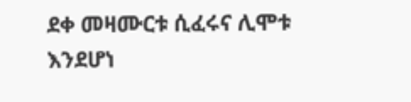ደቀ መዛሙርቱ ሲፈሩና ሊሞቱ እንደሆነ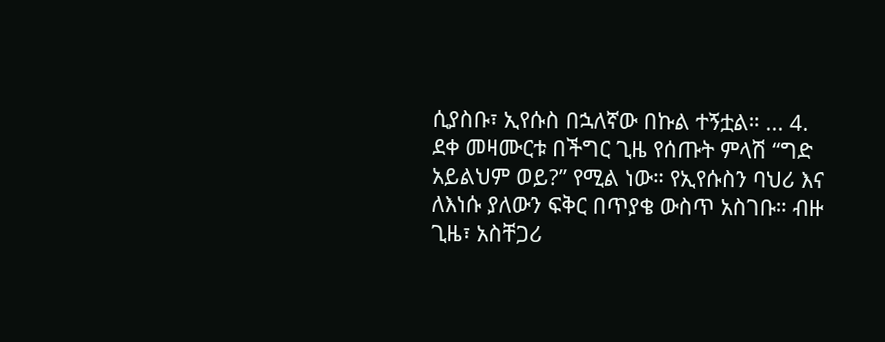ሲያስቡ፣ ኢየሱስ በኋለኛው በኩል ተኝቷል። ... 4. ደቀ መዛሙርቱ በችግር ጊዜ የሰጡት ምላሽ “ግድ አይልህም ወይ?” የሚል ነው። የኢየሱስን ባህሪ እና ለእነሱ ያለውን ፍቅር በጥያቄ ውስጥ አስገቡ። ብዙ ጊዜ፣ አስቸጋሪ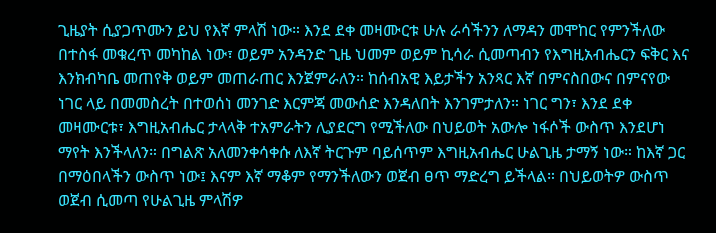ጊዜያት ሲያጋጥሙን ይህ የእኛ ምላሽ ነው። እንደ ደቀ መዛሙርቱ ሁሉ ራሳችንን ለማዳን መሞከር የምንችለው በተስፋ መቁረጥ መካከል ነው፣ ወይም አንዳንድ ጊዜ ህመም ወይም ኪሳራ ሲመጣብን የእግዚአብሔርን ፍቅር እና እንክብካቤ መጠየቅ ወይም መጠራጠር እንጀምራለን። ከሰብአዊ እይታችን አንጻር እኛ በምናስበውና በምናየው ነገር ላይ በመመስረት በተወሰነ መንገድ እርምጃ መውሰድ እንዳለበት እንገምታለን። ነገር ግን፣ እንደ ደቀ መዛሙርቱ፣ እግዚአብሔር ታላላቅ ተአምራትን ሊያደርግ የሚችለው በህይወት አውሎ ነፋሶች ውስጥ እንደሆነ ማየት እንችላለን። በግልጽ አለመንቀሳቀሱ ለእኛ ትርጉም ባይሰጥም እግዚአብሔር ሁልጊዜ ታማኝ ነው። ከእኛ ጋር በማዕበላችን ውስጥ ነው፤ እናም እኛ ማቆም የማንችለውን ወጀብ ፀጥ ማድረግ ይችላል። በህይወትዎ ውስጥ ወጀብ ሲመጣ የሁልጊዜ ምላሽዎ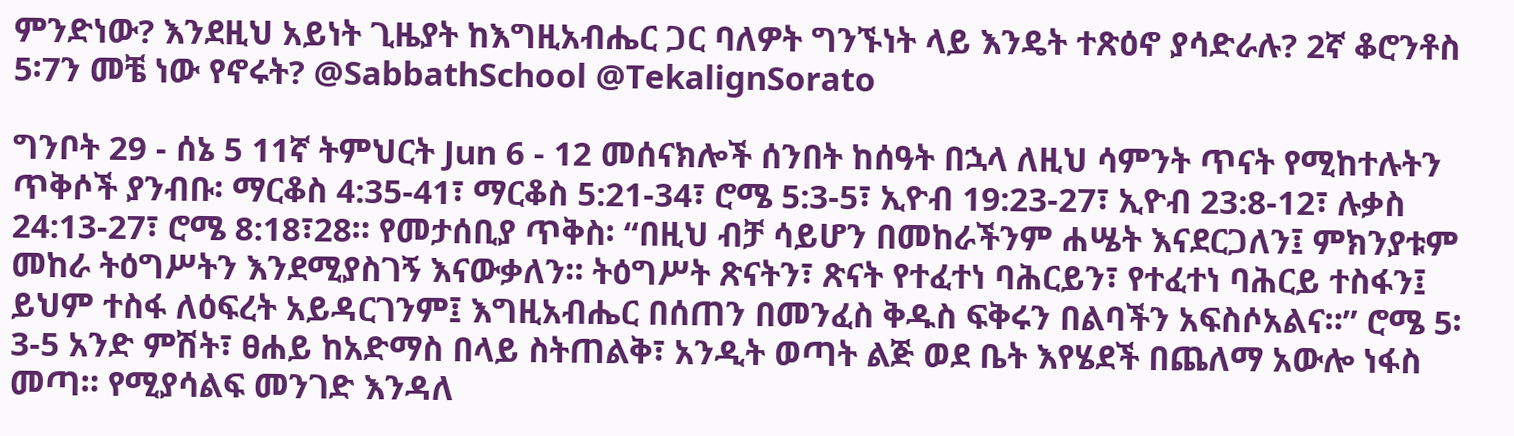ምንድነው? እንደዚህ አይነት ጊዜያት ከእግዚአብሔር ጋር ባለዎት ግንኙነት ላይ እንዴት ተጽዕኖ ያሳድራሉ? 2ኛ ቆሮንቶስ 5፡7ን መቼ ነው የኖሩት? @SabbathSchool @TekalignSorato

ግንቦት 29 - ሰኔ 5 11ኛ ትምህርት Jun 6 - 12 መሰናክሎች ሰንበት ከሰዓት በኋላ ለዚህ ሳምንት ጥናት የሚከተሉትን ጥቅሶች ያንብቡ፡ ማርቆስ 4:35-41፣ ማርቆስ 5:21-34፣ ሮሜ 5:3-5፣ ኢዮብ 19:23-27፣ ኢዮብ 23:8-12፣ ሉቃስ 24:13-27፣ ሮሜ 8:18፣28። የመታሰቢያ ጥቅስ፡ “በዚህ ብቻ ሳይሆን በመከራችንም ሐሤት እናደርጋለን፤ ምክንያቱም መከራ ትዕግሥትን እንደሚያስገኝ እናውቃለን። ትዕግሥት ጽናትን፣ ጽናት የተፈተነ ባሕርይን፣ የተፈተነ ባሕርይ ተስፋን፤ ይህም ተስፋ ለዕፍረት አይዳርገንም፤ እግዚአብሔር በሰጠን በመንፈስ ቅዱስ ፍቅሩን በልባችን አፍስሶአልና።” ሮሜ 5፡3-5 አንድ ምሽት፣ ፀሐይ ከአድማስ በላይ ስትጠልቅ፣ አንዲት ወጣት ልጅ ወደ ቤት እየሄደች በጨለማ አውሎ ነፋስ መጣ። የሚያሳልፍ መንገድ እንዳለ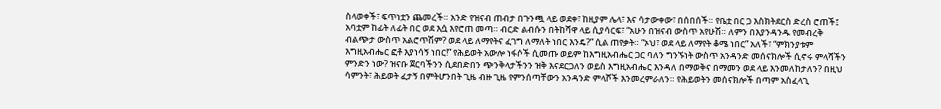ስላወቀች፣ ፍጥነቷን ጨመረች። አንድ የዝናብ ጠብታ በጉንጯ ላይ ወደቀ፣ ከዚያም ሌላ፣ እና ሳታውቀው፣ በሰበሰች። የቤቷ በር ጋ እስክትደርስ ድረስ ሮጠች፤ አባቷም ከፊት ለፊት በር ወደ እሷ እየሮጠ መጣ። ብርድ ልብሱን በትከሻዋ ላይ ሲያሳርፍ፣ “አሁን በዝናብ ውስጥ አየሁሽ። ለምን በእያንዳንዱ የመብረቅ ብልጭታ ውስጥ አልሮጥሽም? ወደ ላይ ለማየትና ፈገግ ለማለት ነበር እንዴ?” ሲል ጠየቃት። “ኦህ፣ ወደ ላይ ለማየት ቆሜ ነበር” አለች፣ “ምክንያቱም እግዚአብሔር ፎቶ እያነሳኝ ነበር!” የሕይወት አውሎ ነፋሶች ሲመጡ ወይም ከእግዚአብሔር ጋር ባለን ግንኙነት ውስጥ አንዳንድ መሰናክሎች ሲኖሩ ምላሻችን ምንድን ነው? ዝናቡ ጀርባችንን ሲደበድበን ጭንቅላታችንን ዝቅ እናደርጋለን ወይስ እግዚአብሔር እንዳለ በማወቅና በማመን ወደ ላይ እንመለከታለን? በዚህ ሳምንት፣ ሕይወት ፈታኝ በምትሆንበት ጊዜ ብዙ ጊዜ የምንሰጣቸውን አንዳንድ ምላሾች እንመረምራለን። የሕይወትን መሰናክሎች በጣም አስፈላጊ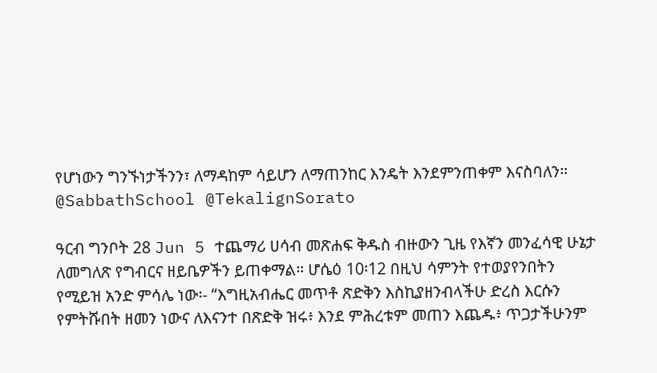የሆነውን ግንኙነታችንን፣ ለማዳከም ሳይሆን ለማጠንከር እንዴት እንደምንጠቀም እናስባለን።  @SabbathSchool @TekalignSorato

ዓርብ ግንቦት 28 Jun 5 ተጨማሪ ሀሳብ መጽሐፍ ቅዱስ ብዙውን ጊዜ የእኛን መንፈሳዊ ሁኔታ ለመግለጽ የግብርና ዘይቤዎችን ይጠቀማል። ሆሴዕ 10፡12 በዚህ ሳምንት የተወያየንበትን የሚይዝ አንድ ምሳሌ ነው፡- “እግዚአብሔር መጥቶ ጽድቅን እስኪያዘንብላችሁ ድረስ እርሱን የምትሹበት ዘመን ነውና ለእናንተ በጽድቅ ዝሩ፥ እንደ ምሕረቱም መጠን እጨዱ፥ ጥጋታችሁንም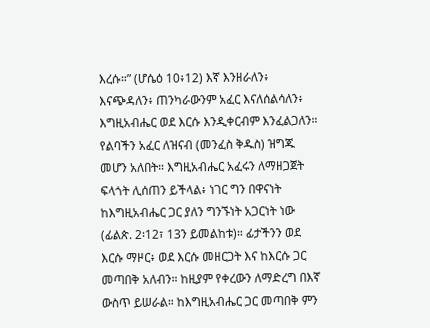እረሱ።” (ሆሴዕ 10፥12) እኛ እንዘራለን፥ እናጭዳለን፥ ጠንካራውንም አፈር እናለሰልሳለን፥ እግዚአብሔር ወደ እርሱ እንዲቀርብም እንፈልጋለን። የልባችን አፈር ለዝናብ (መንፈስ ቅዱስ) ዝግጁ መሆን አለበት። እግዚአብሔር አፈሩን ለማዘጋጀት ፍላጎት ሊሰጠን ይችላል፥ ነገር ግን በዋናነት ከእግዚአብሔር ጋር ያለን ግንኙነት አጋርነት ነው (ፊልጵ. 2፡12፣ 13ን ይመልከቱ)። ፊታችንን ወደ እርሱ ማዞር፥ ወደ እርሱ መዘርጋት እና ከእርሱ ጋር መጣበቅ አለብን። ከዚያም የቀረውን ለማድረግ በእኛ ውስጥ ይሠራል። ከእግዚአብሔር ጋር መጣበቅ ምን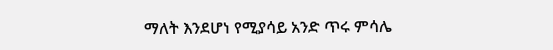ማለት እንደሆነ የሚያሳይ አንድ ጥሩ ምሳሌ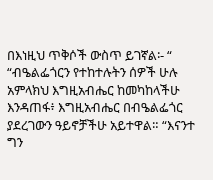በእነዚህ ጥቅሶች ውስጥ ይገኛል፡- “ “ብዔልፌጎርን የተከተሉትን ሰዎች ሁሉ አምላክህ እግዚአብሔር ከመካከላችሁ እንዳጠፋ፥ እግዚአብሔር በብዔልፌጎር ያደረገውን ዓይኖቻችሁ አይተዋል። “እናንተ ግን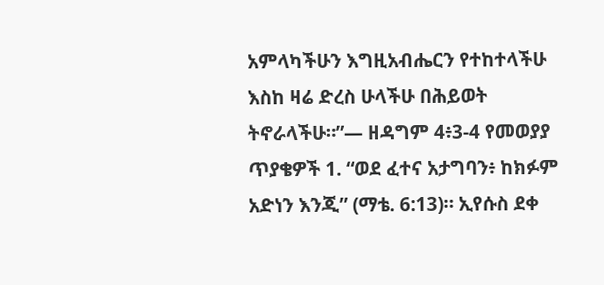አምላካችሁን እግዚአብሔርን የተከተላችሁ እስከ ዛሬ ድረስ ሁላችሁ በሕይወት ትኖራላችሁ።”— ዘዳግም 4፥3-4 የመወያያ ጥያቄዎች 1. “ወደ ፈተና አታግባን፥ ከክፉም አድነን እንጂ” (ማቴ. 6:13)። ኢየሱስ ደቀ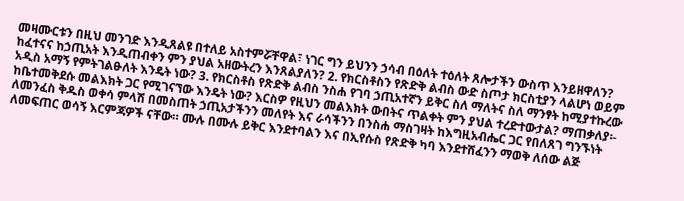መዛሙርቱን በዚህ መንገድ እንዲጸልዩ በተለይ አስተምሯቸዋል፣ ነገር ግን ይህንን ኃሳብ በዕለት ተዕለት ጸሎታችን ውስጥ እንይዘዋለን? ከፈተናና ከኃጢአት እንዲጠብቀን ምን ያህል አዘውትረን እንጸልያለን? 2. የክርስቶስን የጽድቅ ልብስ ውድ ስጦታ ክርስቲያን ላልሆነ ወይም አዲስ አማኝ የምትገልፁለት እንዴት ነው? 3. የክርስቶስ የጽድቅ ልብስ ንስሐ የገባ ኃጢአተኛን ይቅር ስለ ማለትና ስለ ማንፃት ከሚያተኩረው ከቤተመቅደሱ መልእክት ጋር የሚገናኘው እንዴት ነው? እርስዎ የዚህን መልእክት ውበትና ጥልቀት ምን ያህል ተረድተውታል? ማጠቃለያ፡- ለመንፈስ ቅዱስ ወቀሳ ምላሽ በመስጠት ኃጢአታችንን መለየት እና ራሳችንን በንስሐ ማስገዛት ከእግዚአብሔር ጋር የበለጸገ ግንኙነት ለመፍጠር ወሳኝ እርምጃዎች ናቸው። ሙሉ በሙሉ ይቅር እንደተባልን እና በኢየሱስ የጽድቅ ካባ እንደተሸፈንን ማወቅ ለሰው ልጅ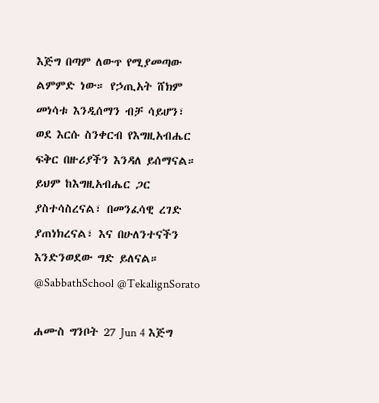እጅግ በጣም ለውጥ የሚያመጣው ልምምድ ነው። የኃጢአት ሸክም መነሳቱ እንዲሰማን ብቻ ሳይሆን፣ ወደ እርሱ ስንቀርብ የእግዚአብሔር ፍቅር በዙሪያችን እንዳለ ይሰማናል። ይህም ከእግዚአብሔር ጋር ያስተሳስረናል፣ በመንፈሳዊ ረገድ ያጠነክረናል፣ እና በሁለንተናችን እንድንወደው ግድ ይለናል። @SabbathSchool @TekalignSorato

ሐሙስ ግንቦት 27 Jun 4 እጅግ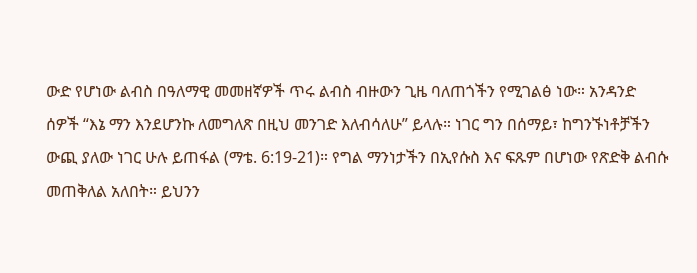ውድ የሆነው ልብስ በዓለማዊ መመዘኛዎች ጥሩ ልብስ ብዙውን ጊዜ ባለጠጎችን የሚገልፅ ነው። አንዳንድ ሰዎች “እኔ ማን እንደሆንኩ ለመግለጽ በዚህ መንገድ እለብሳለሁ” ይላሉ። ነገር ግን በሰማይ፣ ከግንኙነቶቻችን ውጪ ያለው ነገር ሁሉ ይጠፋል (ማቴ. 6:19-21)። የግል ማንነታችን በኢየሱስ እና ፍጹም በሆነው የጽድቅ ልብሱ መጠቅለል አለበት። ይህንን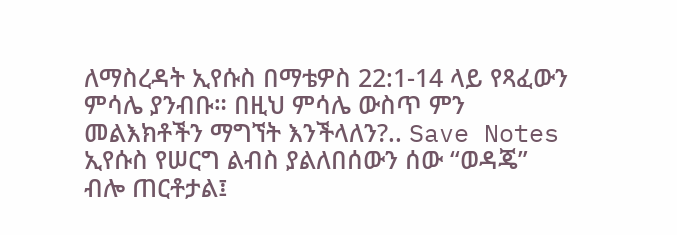ለማስረዳት ኢየሱስ በማቴዎስ 22:1-14 ላይ የጻፈውን ምሳሌ ያንብቡ። በዚህ ምሳሌ ውስጥ ምን መልእክቶችን ማግኘት እንችላለን?.. Save Notes ኢየሱስ የሠርግ ልብስ ያልለበሰውን ሰው “ወዳጄ” ብሎ ጠርቶታል፤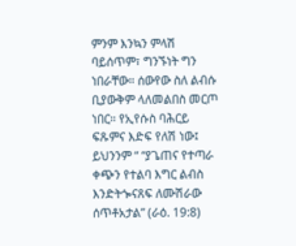ምንም እንኳን ምላሽ ባይሰጥም፣ ግንኙነት ግን ነበራቸው። ሰውየው ስለ ልብሱ ቢያውቅም ላለመልበስ መርጦ ነበር። የኢየሱስ ባሕርይ ፍጹምና እድፍ የለሽ ነው፤ ይህንንም “ “ያጌጠና የተጣራ ቀጭን የተልባ እግር ልብስ እንድትጐናጸፍ ለሙሽራው ሰጥቶአታል” (ራዕ. 19:8)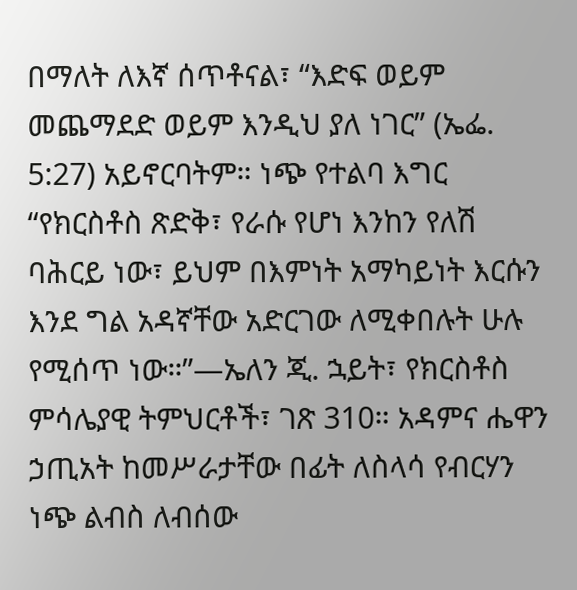በማለት ለእኛ ሰጥቶናል፣ “እድፍ ወይም መጨማደድ ወይም እንዲህ ያለ ነገር” (ኤፌ. 5:27) አይኖርባትም። ነጭ የተልባ እግር “የክርስቶስ ጽድቅ፣ የራሱ የሆነ እንከን የለሽ ባሕርይ ነው፣ ይህም በእምነት አማካይነት እርሱን እንደ ግል አዳኛቸው አድርገው ለሚቀበሉት ሁሉ የሚሰጥ ነው።”—ኤለን ጂ. ኋይት፣ የክርስቶስ ምሳሌያዊ ትምህርቶች፣ ገጽ 310። አዳምና ሔዋን ኃጢአት ከመሥራታቸው በፊት ለስላሳ የብርሃን ነጭ ልብስ ለብሰው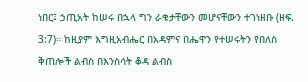ነበር፤ ኃጢአት ከሠሩ በኋላ ግን ራቁታቸውን መሆናቸውን ተገነዘቡ (ዘፍ. 3:7)። ከዚያም እግዚአብሔር በአዳምና በሔዋን የተሠሩትን የበለስ ቅጠሎች ልብስ በእንስሳት ቆዳ ልብስ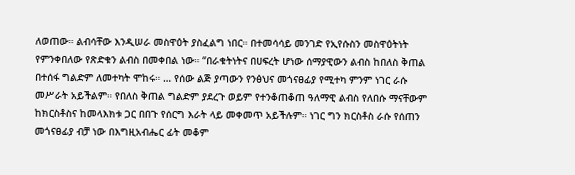ለወጠው። ልብሳቸው እንዲሠራ መስዋዕት ያስፈልግ ነበር። በተመሳሳይ መንገድ የኢየሱስን መስዋዕትነት የምንቀበለው የጽድቁን ልብስ በመቀበል ነው። “በራቁትነትና በሀፍረት ሆነው ሰማያዊውን ልብስ ከበለስ ቅጠል በተሰፋ ግልድም ለመተካት ሞከሩ። … የሰው ልጅ ያጣውን የንፅህና መጎናፀፊያ የሚተካ ምንም ነገር ራሱ መሥራት አይችልም። የበለስ ቅጠል ግልድም ያደረጉ ወይም የተንቆጠቆጠ ዓለማዊ ልብስ የለበሱ ማናቸውም ከክርስቶስና ከመላእክቱ ጋር በበጉ የሰርግ እራት ላይ መቀመጥ አይችሉም። ነገር ግን ክርስቶስ ራሱ የሰጠን መጎናፀፊያ ብቻ ነው በእግዚአብሔር ፊት መቆም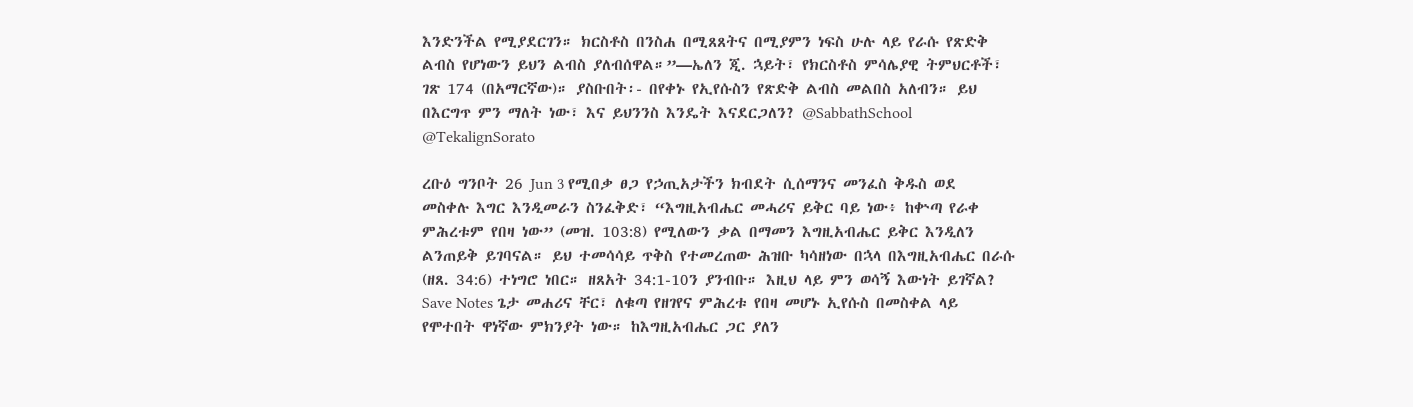እንድንችል የሚያደርገን። ክርስቶስ በንስሐ በሚጸጸትና በሚያምን ነፍስ ሁሉ ላይ የራሱ የጽድቅ ልብስ የሆነውን ይህን ልብስ ያለብሰዋል።”—ኤለን ጂ. ኋይት፣ የክርስቶስ ምሳሌያዊ ትምህርቶች፣ ገጽ 174 (በአማርኛው)። ያስቡበት፡- በየቀኑ የኢየሱስን የጽድቅ ልብስ መልበስ አለብን። ይህ በእርግጥ ምን ማለት ነው፣ እና ይህንንስ እንዴት እናደርጋለን? @SabbathSchool @TekalignSorato

ረቡዕ ግንቦት 26 Jun 3 የሚበቃ ፀጋ የኃጢአታችን ክብደት ሲሰማንና መንፈስ ቅዱስ ወደ መስቀሉ እግር እንዲመራን ስንፈቅድ፣ “እግዚአብሔር መሓሪና ይቅር ባይ ነው፥ ከቍጣ የራቀ ምሕረቱም የበዛ ነው” (መዝ. 103:8) የሚለውን ቃል በማመን እግዚአብሔር ይቅር እንዲለን ልንጠይቅ ይገባናል። ይህ ተመሳሳይ ጥቅስ የተመረጠው ሕዝቡ ካሳዘነው በኋላ በእግዚአብሔር በራሱ (ዘጸ. 34:6) ተነግሮ ነበር። ዘጸአት 34:1-10ን ያንብቡ። እዚህ ላይ ምን ወሳኝ እውነት ይገኛል? Save Notes ጌታ መሐሪና ቸር፣ ለቁጣ የዘገየና ምሕረቱ የበዛ መሆኑ ኢየሱስ በመስቀል ላይ የሞተበት ዋነኛው ምክንያት ነው። ከእግዚአብሔር ጋር ያለን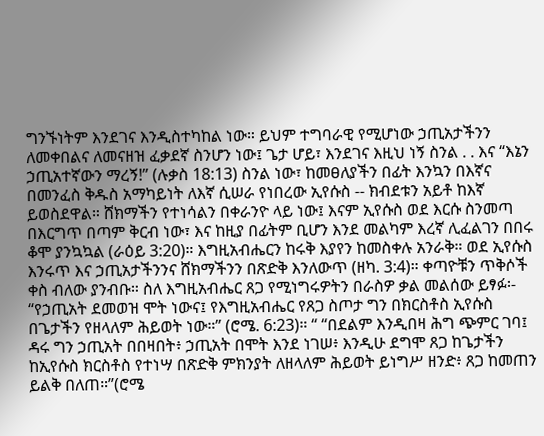ግንኙነትም እንደገና እንዲስተካከል ነው። ይህም ተግባራዊ የሚሆነው ኃጢአታችንን ለመቀበልና ለመናዘዝ ፈቃደኛ ስንሆን ነው፤ ጌታ ሆይ፣ እንደገና እዚህ ነኝ ስንል . . እና “እኔን ኃጢአተኛውን ማረኝ!” (ሉቃስ 18:13) ስንል ነው፣ ከመፀለያችን በፊት እንኳን በእኛና በመንፈስ ቅዱስ አማካይነት ለእኛ ሲሠራ የነበረው ኢየሱስ -- ክብደቱን አይቶ ከእኛ ይወስደዋል። ሸክማችን የተነሳልን በቀራንዮ ላይ ነው፤ እናም ኢየሱስ ወደ እርሱ ስንመጣ በእርግጥ በጣም ቅርብ ነው፣ እና ከዚያ በፊትም ቢሆን እንደ መልካም እረኛ ሊፈልገን በበሩ ቆሞ ያንኳኳል (ራዕይ 3:20)። እግዚአብሔርን ከሩቅ እያየን ከመስቀሉ አንራቅ። ወደ ኢየሱስ እንሩጥ እና ኃጢአታችንንና ሸክማችንን በጽድቅ እንለውጥ (ዘካ. 3:4)። ቀጣዮቹን ጥቅሶች ቀስ ብለው ያንብቡ። ስለ እግዚአብሔር ጸጋ የሚነግሩዎትን በራስዎ ቃል መልሰው ይፃፉ፡- “የኃጢአት ደመወዝ ሞት ነውና፤ የእግዚአብሔር የጸጋ ስጦታ ግን በክርስቶስ ኢየሱስ በጌታችን የዘላለም ሕይወት ነው።” (ሮሜ. 6:23)። “ “በደልም እንዲበዛ ሕግ ጭምር ገባ፤ ዳሩ ግን ኃጢአት በበዛበት፥ ኃጢአት በሞት እንደ ነገሠ፥ እንዲሁ ደግሞ ጸጋ ከጌታችን ከኢየሱስ ክርስቶስ የተነሣ በጽድቅ ምክንያት ለዘላለም ሕይወት ይነግሥ ዘንድ፥ ጸጋ ከመጠን ይልቅ በለጠ።”(ሮሜ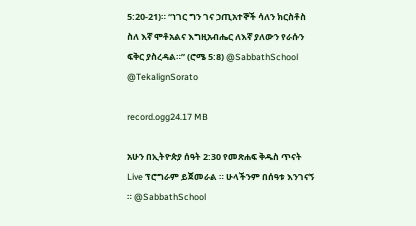5:20-21)። “ነገር ግን ገና ኃጢአተኞች ሳለን ክርስቶስ ስለ እኛ ሞቶአልና እግዚአብሔር ለእኛ ያለውን የራሱን ፍቅር ያስረዳል።” (ሮሜ 5:8) @SabbathSchool @TekalignSorato

record.ogg24.17 MB

አሁን በኢትዮጵያ ሰዓት 2:30 የመጽሐፍ ቅዱስ ጥናት Live ፕሮግራም ይጀመራል ። ሁላችንም በሰዓቱ እንገናኝ ። @SabbathSchool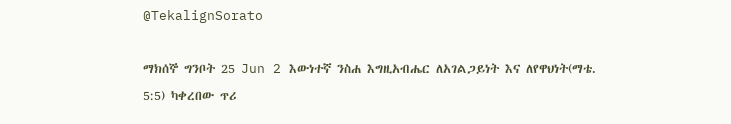@TekalignSorato

ማክሰኞ ግንቦት 25 Jun 2 እውነተኛ ንስሐ እግዚአብሔር ለአገልጋይነት እና ለየዋህነት(ማቴ. 5:5) ካቀረበው ጥሪ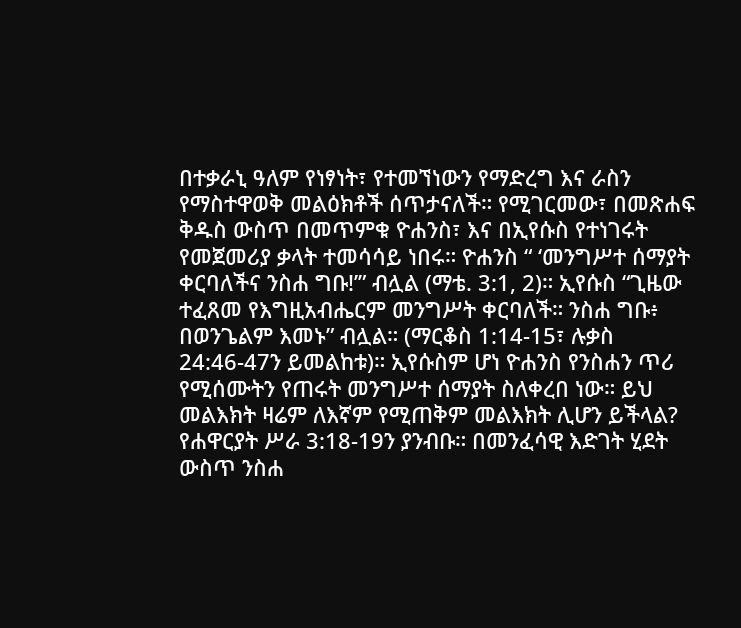በተቃራኒ ዓለም የነፃነት፣ የተመኘነውን የማድረግ እና ራስን የማስተዋወቅ መልዕክቶች ሰጥታናለች። የሚገርመው፣ በመጽሐፍ ቅዱስ ውስጥ በመጥምቁ ዮሐንስ፣ እና በኢየሱስ የተነገሩት የመጀመሪያ ቃላት ተመሳሳይ ነበሩ። ዮሐንስ “ ‘መንግሥተ ሰማያት ቀርባለችና ንስሐ ግቡ!’” ብሏል (ማቴ. 3:1, 2)። ኢየሱስ “ጊዜው ተፈጸመ የእግዚአብሔርም መንግሥት ቀርባለች። ንስሐ ግቡ፥ በወንጌልም እመኑ” ብሏል። (ማርቆስ 1:14-15፣ ሉቃስ 24:46-47ን ይመልከቱ)። ኢየሱስም ሆነ ዮሐንስ የንስሐን ጥሪ የሚሰሙትን የጠሩት መንግሥተ ሰማያት ስለቀረበ ነው። ይህ መልእክት ዛሬም ለእኛም የሚጠቅም መልእክት ሊሆን ይችላል? የሐዋርያት ሥራ 3:18-19ን ያንብቡ። በመንፈሳዊ እድገት ሂደት ውስጥ ንስሐ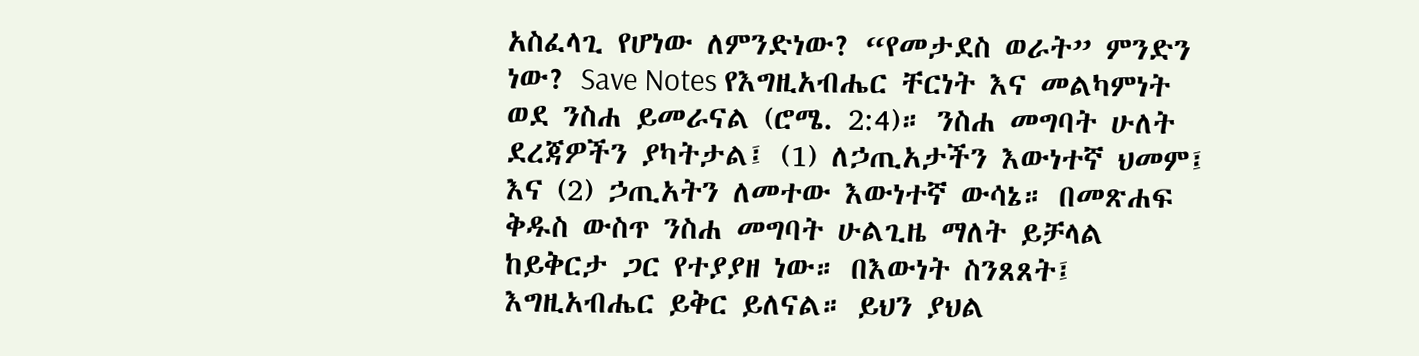አስፈላጊ የሆነው ለምንድነው? “የመታደስ ወራት” ምንድን ነው? Save Notes የእግዚአብሔር ቸርነት እና መልካምነት ወደ ንስሐ ይመራናል (ሮሜ. 2:4)። ንስሐ መግባት ሁለት ደረጃዎችን ያካትታል፤ (1) ለኃጢአታችን እውነተኛ ህመም፤ እና (2) ኃጢአትን ለመተው እውነተኛ ውሳኔ። በመጽሐፍ ቅዱስ ውስጥ ንስሐ መግባት ሁልጊዜ ማለት ይቻላል ከይቅርታ ጋር የተያያዘ ነው። በእውነት ስንጸጸት፤ እግዚአብሔር ይቅር ይለናል። ይህን ያህል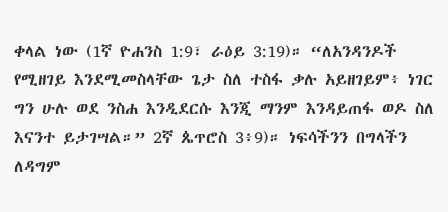ቀላል ነው (1ኛ ዮሐንስ 1:9፣ ራዕይ 3:19)። “ለአንዳንዶች የሚዘገይ እንደሚመስላቸው ጌታ ስለ ተስፋ ቃሉ አይዘገይም፥ ነገር ግን ሁሉ ወደ ንስሐ እንዲደርሱ እንጂ ማንም እንዳይጠፋ ወዶ ስለ እናንተ ይታገሣል።” 2ኛ ጴጥሮስ 3፥9)። ነፍሳችንን በግላችን ለዳግም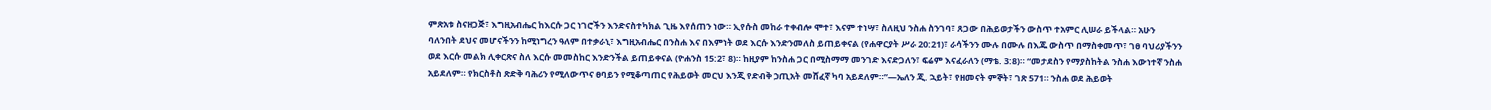ምጽአቱ ስናዘጋጅ፣ እግዚአብሔር ከእርሱ ጋር ነገሮችን እንድናስተካክል ጊዜ እየሰጠን ነው። ኢየሱስ መከራ ተቀብሎ ሞተ፣ እናም ተነሣ፣ ስለዚህ ንስሐ ስንገባ፣ ጸጋው በሕይወታችን ውስጥ ተአምር ሊሠራ ይችላል። አሁን ባለንበት ደህና መሆናችንን ከሚነግረን ዓለም በተቃራኒ፣ እግዚአብሔር በንስሐ እና በእምነት ወደ እርሱ እንድንመለስ ይጠይቀናል (የሐዋርያት ሥራ 20:21)፣ ራሳችንን ሙሉ በሙሉ በእጁ ውስጥ በማስቀመጥ፣ ገፀ ባህሪያችንን ወደ እርሱ መልክ ሊቀርጽና ስለ እርሱ መመስከር እንድንችል ይጠይቀናል (ዮሐንስ 15:2፣ 8)። ከዚያም ከንስሐ ጋር በሚስማማ መንገድ እናድጋለን፣ ፍሬም እናፈራለን (ማቴ. 3:8)። “መታደስን የማያስከትል ንስሐ እውነተኛ ንስሐ አይደለም። የክርስቶስ ጽድቅ ባሕሪን የሚለውጥና ፀባይን የሚቆጣጠር የሕይወት መርህ እንጂ የድብቅ ኃጢአት መሸፈኛ ካባ አይደለም።”—ኤለን ጂ. ኋይት፣ የዘመናት ምኞት፣ ገጽ 571። ንስሐ ወደ ሕይወት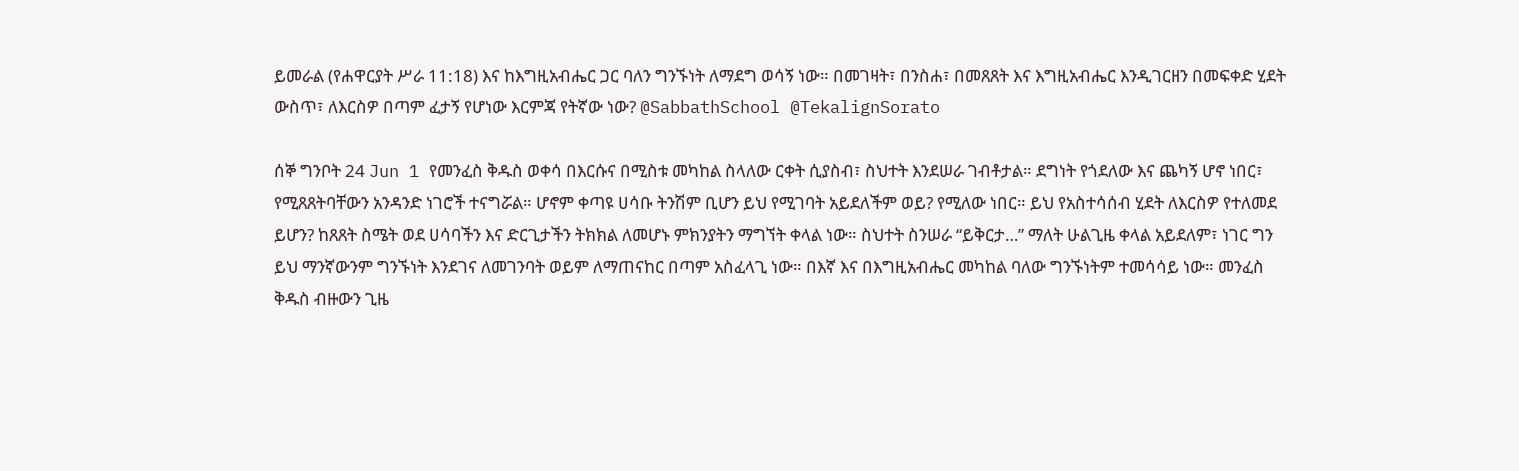ይመራል (የሐዋርያት ሥራ 11:18) እና ከእግዚአብሔር ጋር ባለን ግንኙነት ለማደግ ወሳኝ ነው። በመገዛት፣ በንስሐ፣ በመጸጸት እና እግዚአብሔር እንዲገርዘን በመፍቀድ ሂደት ውስጥ፣ ለእርስዎ በጣም ፈታኝ የሆነው እርምጃ የትኛው ነው? @SabbathSchool @TekalignSorato

ሰኞ ግንቦት 24 Jun 1 የመንፈስ ቅዱስ ወቀሳ በእርሱና በሚስቱ መካከል ስላለው ርቀት ሲያስብ፣ ስህተት እንደሠራ ገብቶታል። ደግነት የጎደለው እና ጨካኝ ሆኖ ነበር፣ የሚጸጸትባቸውን አንዳንድ ነገሮች ተናግሯል። ሆኖም ቀጣዩ ሀሳቡ ትንሽም ቢሆን ይህ የሚገባት አይደለችም ወይ? የሚለው ነበር። ይህ የአስተሳሰብ ሂደት ለእርስዎ የተለመደ ይሆን? ከጸጸት ስሜት ወደ ሀሳባችን እና ድርጊታችን ትክክል ለመሆኑ ምክንያትን ማግኘት ቀላል ነው። ስህተት ስንሠራ “ይቅርታ…” ማለት ሁልጊዜ ቀላል አይደለም፣ ነገር ግን ይህ ማንኛውንም ግንኙነት እንደገና ለመገንባት ወይም ለማጠናከር በጣም አስፈላጊ ነው። በእኛ እና በእግዚአብሔር መካከል ባለው ግንኙነትም ተመሳሳይ ነው። መንፈስ ቅዱስ ብዙውን ጊዜ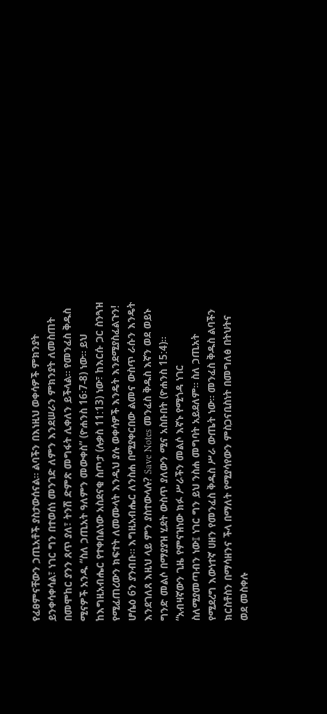የፈፀምናቸውን ኃጢአቶች ያስታውሰናል። ልባችን በእነዚህ ወቀሳዎች ምክንያት ይንቀሳቀሳል፣ ነገር ግን በተወሰነ መንገድ ለምን እንደሠራን ምክንያት ለመስጠት በመሞከር ያንን ጸጥ ያለ፣ ትንሽ ድምጽ መግፋት ሊቀለን ይችላል። የመንፈስ ቅዱስ ሚናዎች አንዱ “ስለ ኃጢአት ዓለምን መውቀስ” (ዮሐንስ 16፡7-8) ነው። ይህ ከእግዚአብሔር የተቀበልነው አስደናቂ ስጦታ (ሉቃስ 11:13) ነው፣ ከእርሱ ጋር ስንጓዝ የሚፈጠረውን ክፍተት ለመሙላት እንዲህ ያሉ ወቀሳዎች እንዴት እንደሚያስፈልጉን! ሆሴዕ 6ን ያንብቡ። እግዚአብሔር ለንስሐ በሚያቀርበው ልመና ውስጥ ራሱን እንዴት እንደገለጸ እዚህ ላይ ምን ያስተውላሉ? Save Notes መንፈስ ቅዱስ እኛን ወደ ወይኑ ግንድ መልሶ በማያያዝ ሂደት ውስጥ ያለውን ሚና አስቡበት (ዮሐንስ 15:4)። “አብዛኛውን ጊዜ የምናዝነው ክፉ ሥራችን መልሶ እኛኑ የሚጎዳ ነገር ስለሚያመጣብን ነው፤ ነገር ግን ይህ ንስሐ መግባት አይደለም። ስለ ኃጢአት የሚደረግ እውነተኛ ሀዘን የመንፈስ ቅዱስ ሥራ ውጤት ነው። መንፈስ ቅዱስ ልባችን ክርስቶስን በማሳዘንና ችላ በማለት የሚያሳየውን ምስጋናቢስነት በመግለፅ በትህትና ወደ መስቀሉ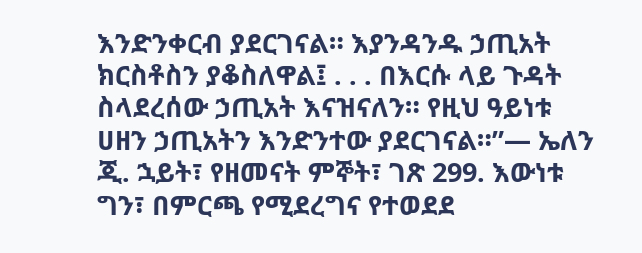እንድንቀርብ ያደርገናል። እያንዳንዱ ኃጢአት ክርስቶስን ያቆስለዋል፤ . . . በእርሱ ላይ ጉዳት ስላደረሰው ኃጢአት እናዝናለን። የዚህ ዓይነቱ ሀዘን ኃጢአትን እንድንተው ያደርገናል።”— ኤለን ጂ. ኋይት፣ የዘመናት ምኞት፣ ገጽ 299. እውነቱ ግን፣ በምርጫ የሚደረግና የተወደደ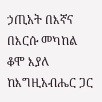ኃጢአት በእኛና በእርሱ መካከል ቆሞ እያለ ከእግዚአብሔር ጋር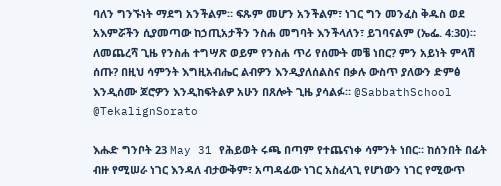ባለን ግንኙነት ማደግ አንችልም። ፍጹም መሆን አንችልም፣ ነገር ግን መንፈስ ቅዱስ ወደ አእምሯችን ሲያመጣው ከኃጢአታችን ንስሐ መግባት እንችላለን፣ ይገባናልም (ኤፌ. 4:30)። ለመጨረሻ ጊዜ የንስሐ ተግሣጽ ወይም የንስሐ ጥሪ የሰሙት መቼ ነበር? ምን አይነት ምላሽ ሰጡ? በዚህ ሳምንት እግዚአብሔር ልብዎን እንዲያለሰልስና በቃሉ ውስጥ ያለውን ድምፅ እንዲሰሙ ጆሮዎን እንዲከፍትልዎ አሁን በጸሎት ጊዜ ያሳልፉ። @SabbathSchool @TekalignSorato

እሑድ ግንቦት 23 May 31 የሕይወት ሩጫ በጣም የተጨናነቀ ሳምንት ነበር። ከሰንበት በፊት ብዙ የሚሠራ ነገር እንዳለ ብታውቅም፣ አጣዳፊው ነገር አስፈላጊ የሆነውን ነገር የሚውጥ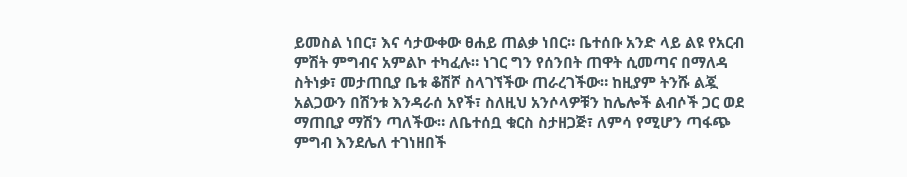ይመስል ነበር፣ እና ሳታውቀው ፀሐይ ጠልቃ ነበር። ቤተሰቡ አንድ ላይ ልዩ የአርብ ምሽት ምግብና አምልኮ ተካፈሉ። ነገር ግን የሰንበት ጠዋት ሲመጣና በማለዳ ስትነቃ፣ መታጠቢያ ቤቱ ቆሽሾ ስላገኘችው ጠራረገችው። ከዚያም ትንሹ ልጇ አልጋውን በሽንቱ እንዳራሰ አየች፣ ስለዚህ አንሶላዎቹን ከሌሎች ልብሶች ጋር ወደ ማጠቢያ ማሽን ጣለችው። ለቤተሰቧ ቁርስ ስታዘጋጅ፣ ለምሳ የሚሆን ጣፋጭ ምግብ እንደሌለ ተገነዘበች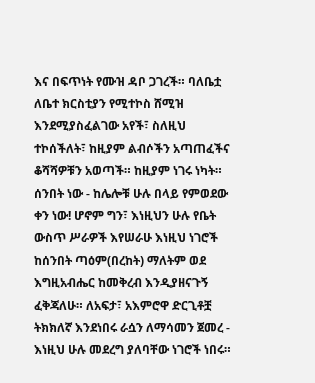እና በፍጥነት የሙዝ ዳቦ ጋገረች። ባለቤቷ ለቤተ ክርስቲያን የሚተኮስ ሸሚዝ እንደሚያስፈልገው አየች፣ ስለዚህ ተኮሰችለት፣ ከዚያም ልብሶችን አጣጠፈችና ቆሻሻዎቹን አወጣች። ከዚያም ነገሩ ነካት። ሰንበት ነው - ከሌሎቹ ሁሉ በላይ የምወደው ቀን ነው! ሆኖም ግን፣ እነዚህን ሁሉ የቤት ውስጥ ሥራዎች እየሠራሁ እነዚህ ነገሮች ከሰንበት ጣዕም(በረከት) ማለትም ወደ እግዚአብሔር ከመቅረብ እንዲያዘናጉኝ ፈቅጃለሁ። ለአፍታ፣ አእምሮዋ ድርጊቶቿ ትክክለኛ እንደነበሩ ራሷን ለማሳመን ጀመረ - እነዚህ ሁሉ መደረግ ያለባቸው ነገሮች ነበሩ።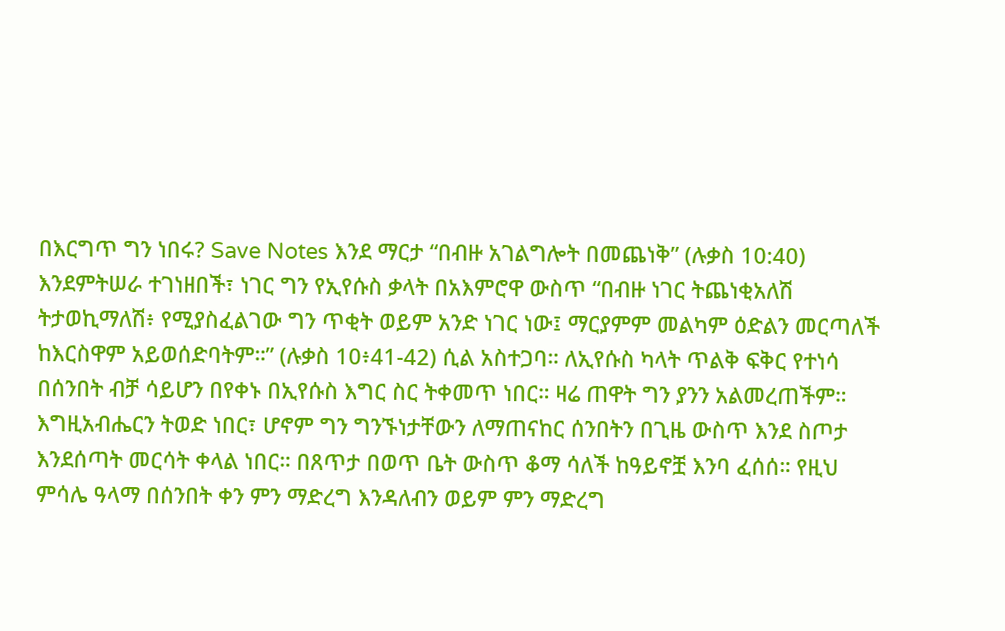በእርግጥ ግን ነበሩ? Save Notes እንደ ማርታ “በብዙ አገልግሎት በመጨነቅ” (ሉቃስ 10:40) እንደምትሠራ ተገነዘበች፣ ነገር ግን የኢየሱስ ቃላት በአእምሮዋ ውስጥ “በብዙ ነገር ትጨነቂአለሽ ትታወኪማለሽ፥ የሚያስፈልገው ግን ጥቂት ወይም አንድ ነገር ነው፤ ማርያምም መልካም ዕድልን መርጣለች ከእርስዋም አይወሰድባትም።” (ሉቃስ 10፥41-42) ሲል አስተጋባ። ለኢየሱስ ካላት ጥልቅ ፍቅር የተነሳ በሰንበት ብቻ ሳይሆን በየቀኑ በኢየሱስ እግር ስር ትቀመጥ ነበር። ዛሬ ጠዋት ግን ያንን አልመረጠችም። እግዚአብሔርን ትወድ ነበር፣ ሆኖም ግን ግንኙነታቸውን ለማጠናከር ሰንበትን በጊዜ ውስጥ እንደ ስጦታ እንደሰጣት መርሳት ቀላል ነበር። በጸጥታ በወጥ ቤት ውስጥ ቆማ ሳለች ከዓይኖቿ እንባ ፈሰሰ። የዚህ ምሳሌ ዓላማ በሰንበት ቀን ምን ማድረግ እንዳለብን ወይም ምን ማድረግ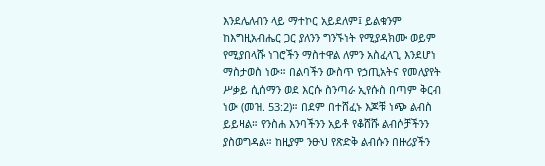እንደሌለብን ላይ ማተኮር አይደለም፤ ይልቁንም ከእግዚአብሔር ጋር ያለንን ግንኙነት የሚያዳክሙ ወይም የሚያበላሹ ነገሮችን ማስተዋል ለምን አስፈላጊ እንደሆነ ማስታወስ ነው። በልባችን ውስጥ የኃጢአትና የመለያየት ሥቃይ ሲሰማን ወደ እርሱ ስንጣራ ኢየሱስ በጣም ቅርብ ነው (መዝ. 53:2)። በደም በተሸፈኑ እጆቹ ነጭ ልብስ ይይዛል። የንስሐ እንባችንን አይቶ የቆሸሹ ልብሶቻችንን ያስወግዳል። ከዚያም ንፁህ የጽድቅ ልብሱን በዙሪያችን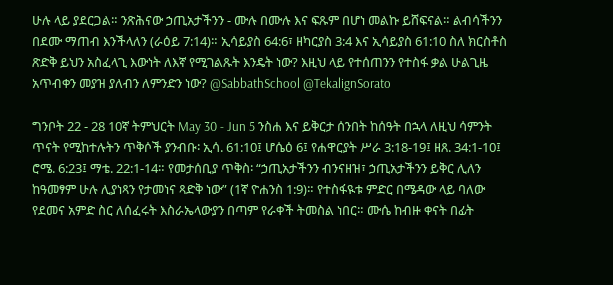ሁሉ ላይ ያደርጋል። ንጽሕናው ኃጢአታችንን - ሙሉ በሙሉ እና ፍጹም በሆነ መልኩ ይሸፍናል። ልብሳችንን በደሙ ማጠብ እንችላለን (ራዕይ 7:14)። ኢሳይያስ 64:6፣ ዘካርያስ 3:4 እና ኢሳይያስ 61:10 ስለ ክርስቶስ ጽድቅ ይህን አስፈላጊ እውነት ለእኛ የሚገልጹት እንዴት ነው? እዚህ ላይ የተሰጠንን የተስፋ ቃል ሁልጊዜ አጥብቀን መያዝ ያለብን ለምንድን ነው? @SabbathSchool @TekalignSorato

ግንቦት 22 - 28 10ኛ ትምህርት May 30 - Jun 5 ንስሐ እና ይቅርታ ሰንበት ከሰዓት በኋላ ለዚህ ሳምንት ጥናት የሚከተሉትን ጥቅሶች ያንብቡ፡ ኢሳ. 61:10፤ ሆሴዕ 6፤ የሐዋርያት ሥራ 3:18-19፤ ዘጸ. 34:1-10፤ ሮሜ. 6:23፤ ማቴ. 22:1-14። የመታሰቢያ ጥቅስ፡ “ኃጢአታችንን ብንናዘዝ፣ ኃጢአታችንን ይቅር ሊለን ከዓመፃም ሁሉ ሊያነጻን የታመነና ጻድቅ ነው” (1ኛ ዮሐንስ 1:9)። የተስፋዪቱ ምድር በሜዳው ላይ ባለው የደመና አምድ ስር ለሰፈሩት እስራኤላውያን በጣም የራቀች ትመስል ነበር። ሙሴ ከብዙ ቀናት በፊት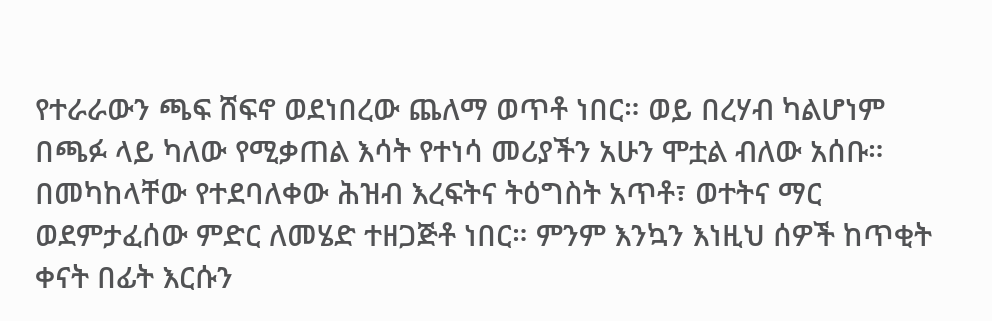የተራራውን ጫፍ ሸፍኖ ወደነበረው ጨለማ ወጥቶ ነበር። ወይ በረሃብ ካልሆነም በጫፉ ላይ ካለው የሚቃጠል እሳት የተነሳ መሪያችን አሁን ሞቷል ብለው አሰቡ። በመካከላቸው የተደባለቀው ሕዝብ እረፍትና ትዕግስት አጥቶ፣ ወተትና ማር ወደምታፈሰው ምድር ለመሄድ ተዘጋጅቶ ነበር። ምንም እንኳን እነዚህ ሰዎች ከጥቂት ቀናት በፊት እርሱን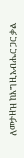ለመታዘዝ ከእግዚአብሔር ጋር ቃል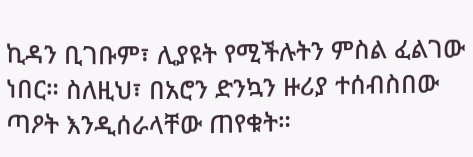ኪዳን ቢገቡም፣ ሊያዩት የሚችሉትን ምስል ፈልገው ነበር። ስለዚህ፣ በአሮን ድንኳን ዙሪያ ተሰብስበው ጣዖት እንዲሰራላቸው ጠየቁት።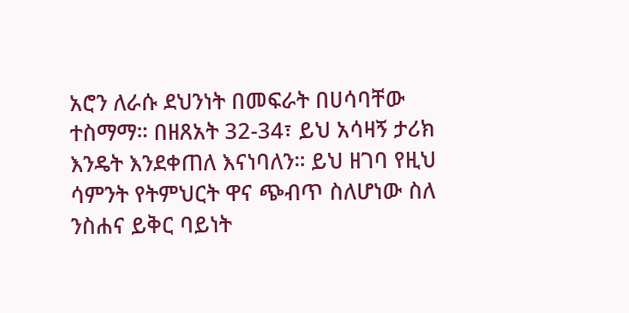አሮን ለራሱ ደህንነት በመፍራት በሀሳባቸው ተስማማ። በዘጸአት 32-34፣ ይህ አሳዛኝ ታሪክ እንዴት እንደቀጠለ እናነባለን። ይህ ዘገባ የዚህ ሳምንት የትምህርት ዋና ጭብጥ ስለሆነው ስለ ንስሐና ይቅር ባይነት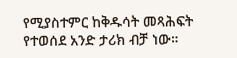የሚያስተምር ከቅዱሳት መጻሕፍት የተወሰደ አንድ ታሪክ ብቻ ነው።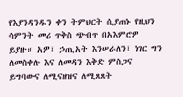የእያንዳንዱን ቀን ትምህርት ሲያጠኑ የዚህን ሳምንት መሪ ጥቅስ ጭብጥ በአእምሮዎ ይያዙ። አዎ፣ ኃጢአት እንሠራለን፣ ነገር ግን ለመስቀሉ እና ለመዳን እቅድ ምስጋና ይግባውና ለሚናዘዝና ለሚጸጸት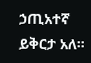ኃጢአተኛ ይቅርታ አለ።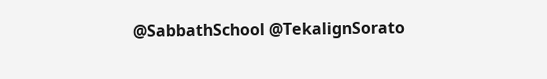@SabbathSchool @TekalignSorato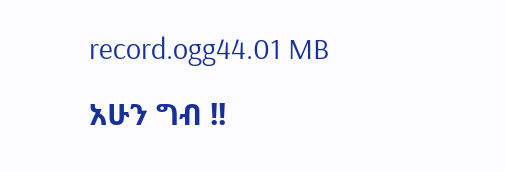record.ogg44.01 MB

አሁን ግብ !!